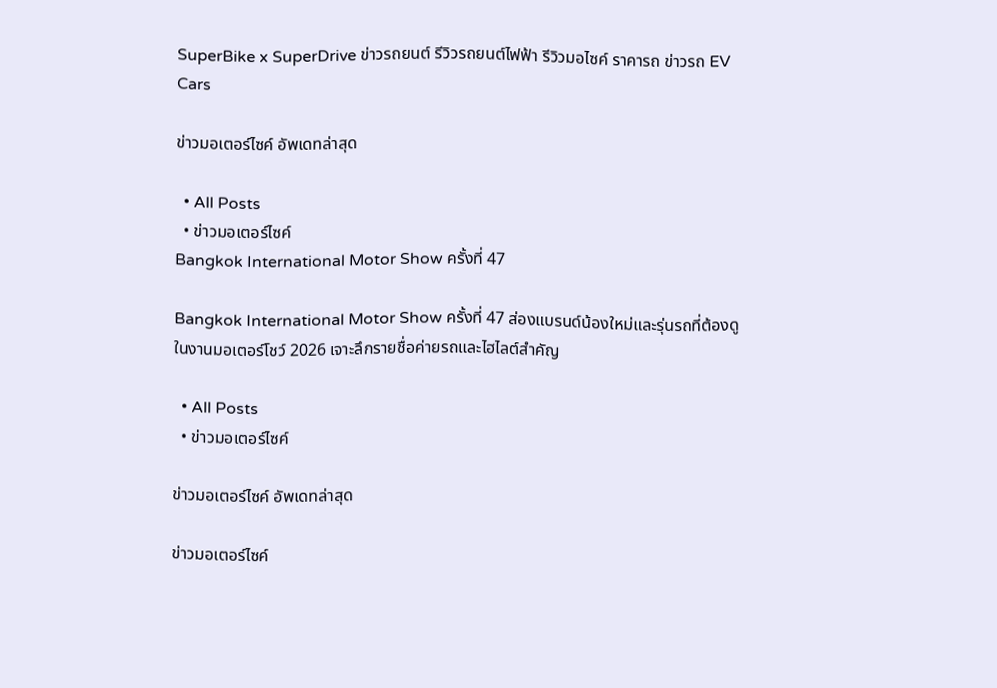SuperBike x SuperDrive ข่าวรถยนต์ รีวิวรถยนต์ไฟฟ้า รีวิวมอไซค์ ราคารถ ข่าวรถ EV Cars

ข่าวมอเตอร์ไซค์ อัพเดทล่าสุด

  • All Posts
  • ข่าวมอเตอร์ไซค์
Bangkok International Motor Show ครั้งที่ 47

Bangkok International Motor Show ครั้งที่ 47 ส่องแบรนด์น้องใหม่และรุ่นรถที่ต้องดูในงานมอเตอร์โชว์ 2026 เจาะลึกรายชื่อค่ายรถและไฮไลต์สำคัญ

  • All Posts
  • ข่าวมอเตอร์ไซค์

ข่าวมอเตอร์ไซค์ อัพเดทล่าสุด

ข่าวมอเตอร์ไซค์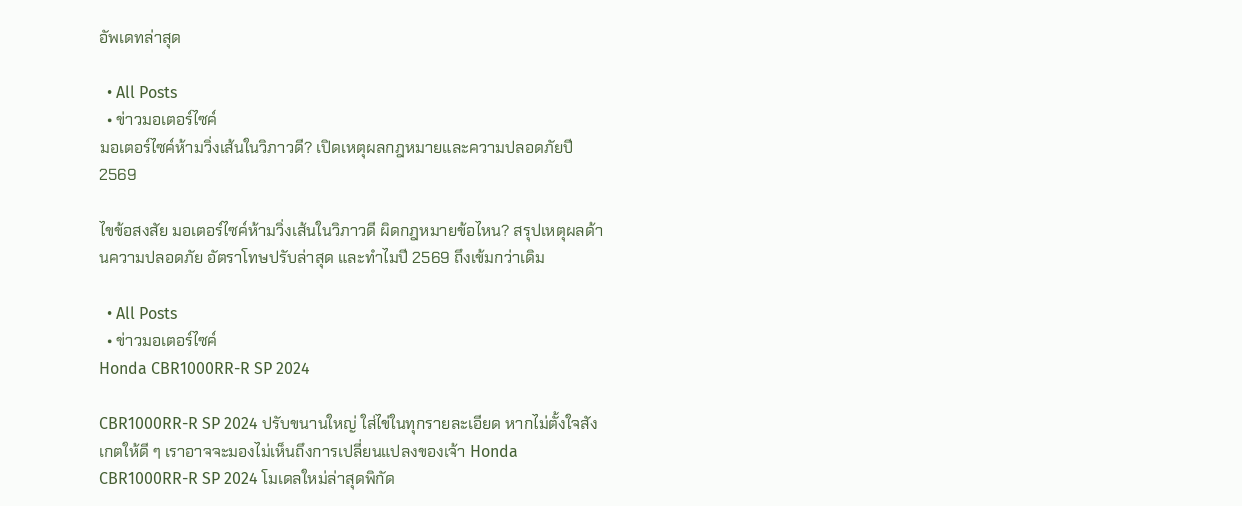อัพเดทล่าสุด

  • All Posts
  • ข่าวมอเตอร์ไซค์
มอเตอร์ไซค์ห้ามวิ่งเส้นในวิภาวดี? เปิดเหตุผลกฎหมายและความปลอดภัยปี 2569

ไขข้อสงสัย มอเตอร์ไซค์ห้ามวิ่งเส้นในวิภาวดี ผิดกฎหมายข้อไหน? สรุปเหตุผลด้านความปลอดภัย อัตราโทษปรับล่าสุด และทำไมปี 2569 ถึงเข้มกว่าเดิม

  • All Posts
  • ข่าวมอเตอร์ไซค์
Honda CBR1000RR-R SP 2024

CBR1000RR-R SP 2024 ปรับขนานใหญ่ ใส่ไข่ในทุกรายละเอียด หากไม่ตั้งใจสังเกตให้ดี ๆ เราอาจจะมองไม่เห็นถึงการเปลี่ยนแปลงของเจ้า Honda CBR1000RR-R SP 2024 โมเดลใหม่ล่าสุดพิกัด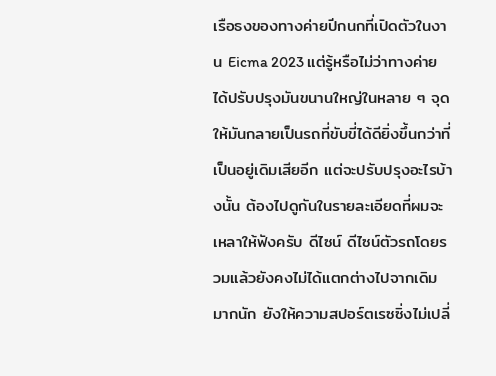เรือธงของทางค่ายปีกนกที่เปิดตัวในงาน Eicma 2023 แต่รู้หรือไม่ว่าทางค่ายได้ปรับปรุงมันขนานใหญ่ในหลาย ๆ จุด ให้มันกลายเป็นรถที่ขับขี่ได้ดียิ่งขึ้นกว่าที่เป็นอยู่เดิมเสียอีก แต่จะปรับปรุงอะไรบ้างนั้น ต้องไปดูกันในรายละเอียดที่ผมจะเหลาให้ฟังครับ ดีไซน์ ดีไซน์ตัวรถโดยรวมแล้วยังคงไม่ได้แตกต่างไปจากเดิมมากนัก ยังให้ความสปอร์ตเรซซิ่งไม่เปลี่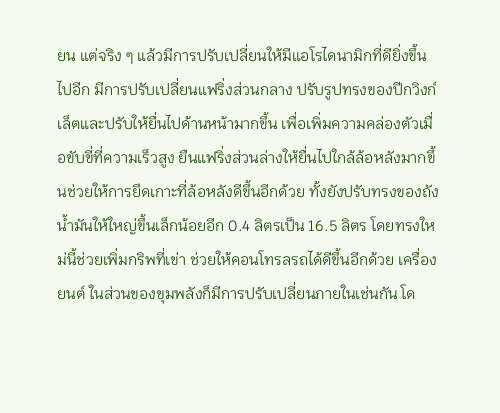ยน แต่จริง ๆ แล้วมีการปรับเปลี่ยนให้มีแอโรไดนามิกที่ดียิ่งขึ้นไปอีก มีการปรับเปลี่ยนแฟริ่งส่วนกลาง ปรับรูปทรงของปีกวิงก์เล็ตและปรับให้ยื่นไปด้านหน้ามากขึ้น เพื่อเพิ่มความคล่องตัวเมื่อขับขี่ที่ความเร็วสูง ยืนแฟริ่งส่วนล่างให้ยื่นไปใกล้ล้อหลังมากขึ้นช่วยให้การยึดเกาะที่ล้อหลังดีขึ้นอีกด้วย ทั้งยังปรับทรงของถังน้ำมันให้ใหญ่ขึ้นเล็กน้อยอีก 0.4 ลิตรเป็น 16.5 ลิตร โดยทรงใหม่นี้ช่วยเพิ่มกริพที่เข่า ช่วยให้คอนโทรลรถได้ดีขึ้นอีกด้วย เครื่องยนต์ ในส่วนของขุมพลังก็มีการปรับเปลี่ยนภายในเช่นกัน โด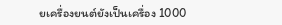ยเครื่องยนต์ยังเป็นเครื่อง 1000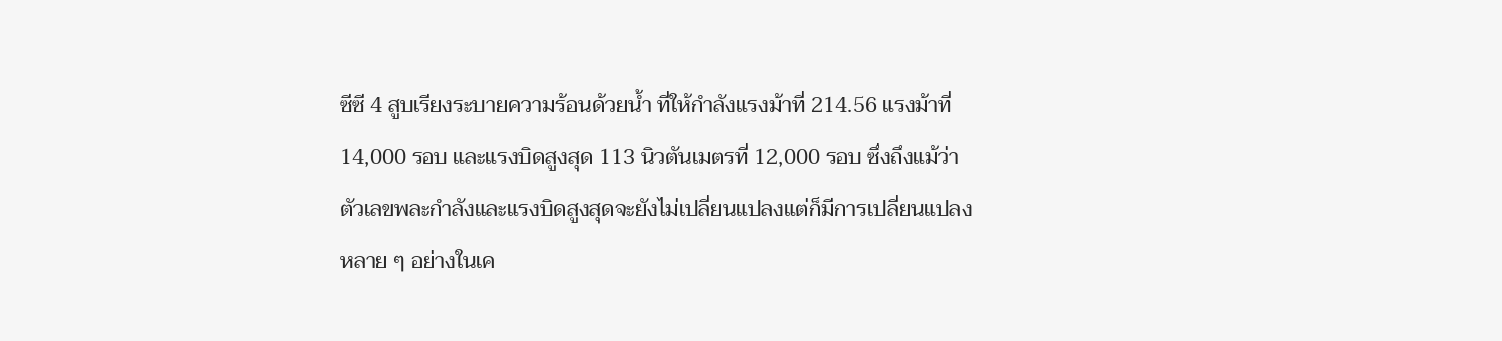ซีซี 4 สูบเรียงระบายความร้อนด้วยน้ำ ที่ให้กำลังแรงม้าที่ 214.56 แรงม้าที่ 14,000 รอบ และแรงบิดสูงสุด 113 นิวตันเมตรที่ 12,000 รอบ ซึ่งถึงแม้ว่าตัวเลขพละกำลังและแรงบิดสูงสุดจะยังไม่เปลี่ยนแปลงแต่ก็มีการเปลี่ยนแปลงหลาย ๆ อย่างในเค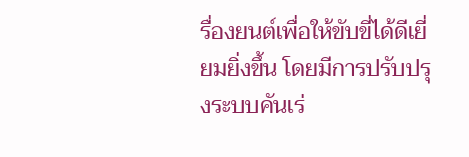รื่องยนต์เพื่อให้ขับขี่ได้ดีเยี่ยมยิ่งขึ้น โดยมีการปรับปรุงระบบคันเร่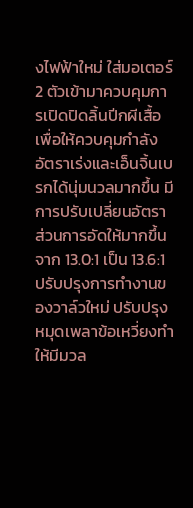งไฟฟ้าใหม่ ใส่มอเตอร์ 2 ตัวเข้ามาควบคุมการเปิดปิดลิ้นปีกผีเสื้อ เพื่อให้ควบคุมกำลัง อัตราเร่งและเอ็นจิ้นเบรกได้นุ่มนวลมากขึ้น มีการปรับเปลี่ยนอัตราส่วนการอัดให้มากขึ้น จาก 13.0:1 เป็น 13.6:1 ปรับปรุงการทำงานของวาล์วใหม่ ปรับปรุงหมุดเพลาข้อเหวี่ยงทำให้มีมวล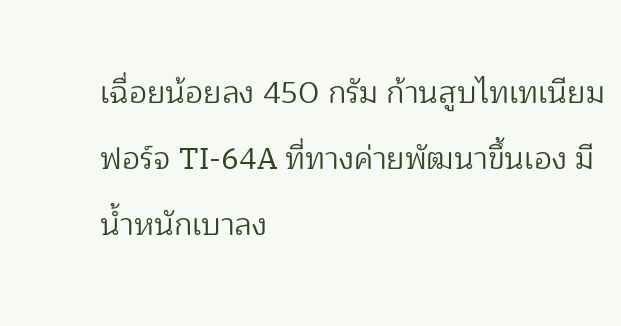เฉื่อยน้อยลง 450 กรัม ก้านสูบไทเทเนียมฟอร์จ TI-64A ที่ทางค่ายพัฒนาขึ้นเอง มีน้ำหนักเบาลง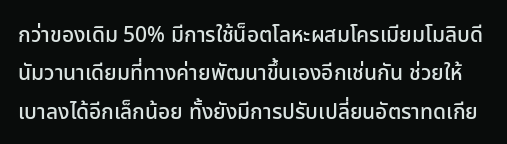กว่าของเดิม 50% มีการใช้น็อตโลหะผสมโครเมียมโมลิบดีนัมวานาเดียมที่ทางค่ายพัฒนาขึ้นเองอีกเช่นกัน ช่วยให้เบาลงได้อีกเล็กน้อย ทั้งยังมีการปรับเปลี่ยนอัตราทดเกีย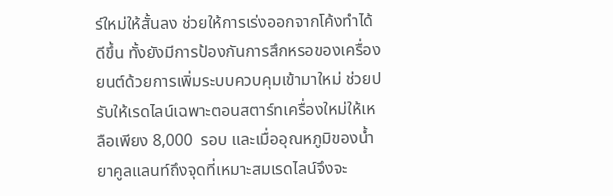ร์ใหม่ให้สั้นลง ช่วยให้การเร่งออกจากโค้งทำได้ดีขึ้น ทั้งยังมีการป้องกันการสึกหรอของเครื่องยนต์ด้วยการเพิ่มระบบควบคุมเข้ามาใหม่ ช่วยปรับให้เรดไลน์เฉพาะตอนสตาร์ทเครื่องใหม่ให้เหลือเพียง 8,000  รอบ และเมื่ออุณหภูมิของน้ำยาคูลแลนท์ถึงจุดที่เหมาะสมเรดไลน์จึงจะ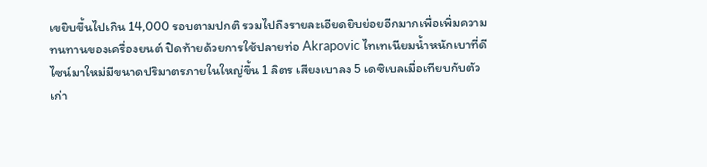เขยิบขึ้นไปเกิน 14,000 รอบตามปกติ รวมไปถึงรายละเอียดยิบย่อยอีกมากเพื่อเพิ่มความทนทานของเครื่องยนต์ ปิดท้ายด้วยการใช้ปลายท่อ Akrapovic ไทเทเนียมน้ำหนักเบาที่ดีไซน์มาใหม่มีขนาดปริมาตรภายในใหญ่ขึ้น 1 ลิตร เสียงเบาลง 5 เดซิเบลเมื่อเทียบกับตัวเก่า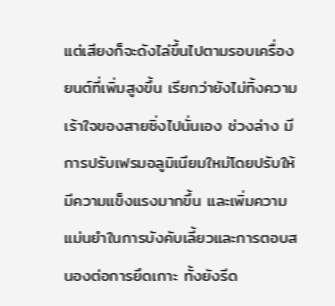แต่เสียงก็จะดังไล่ขึ้นไปตามรอบเครื่องยนต์ที่เพิ่มสูงขึ้น เรียกว่ายังไม่ทิ้งความเร้าใจของสายซิ่งไปนั่นเอง ช่วงล่าง มีการปรับเฟรมอลูมิเนียมใหม่โดยปรับให้มีความแข็งแรงมากขึ้น และเพิ่มความแม่นยำในการบังคับเลี้ยวและการตอบสนองต่อการยึดเกาะ ทั้งยังรีด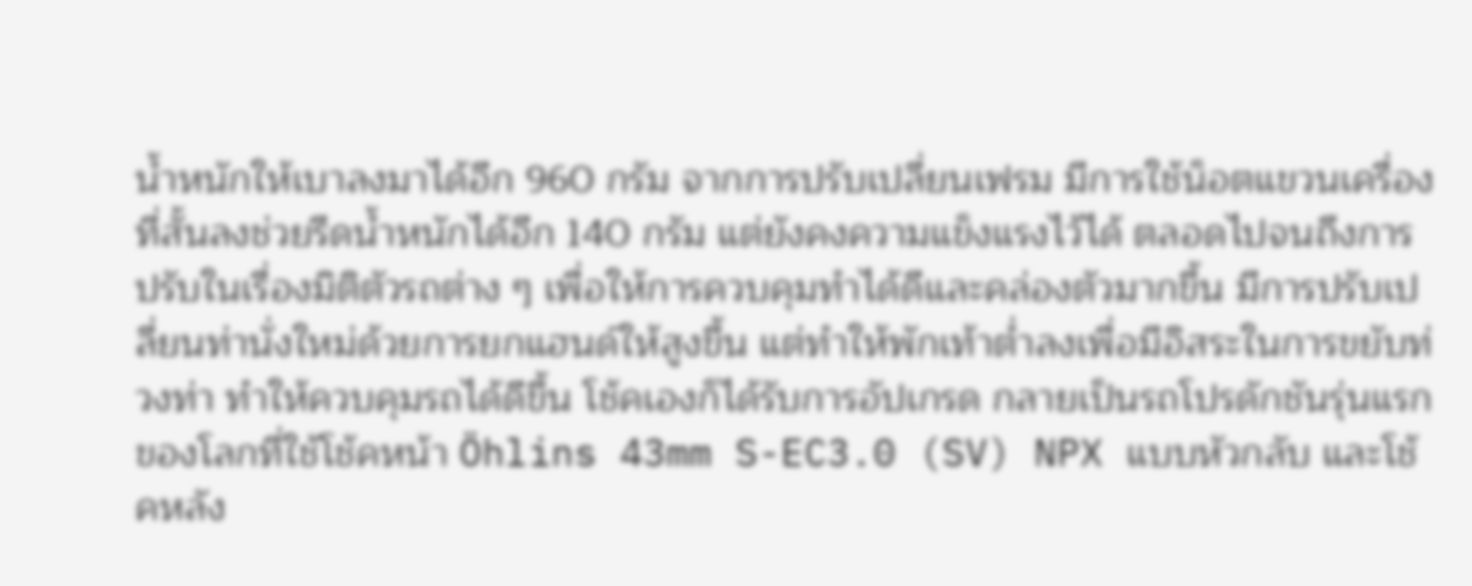น้ำหนักให้เบาลงมาได้อีก 960 กรัม จากการปรับเปลี่ยนเฟรม มีการใช้น็อตแขวนเครื่องที่สั้นลงช่วยรีดน้ำหนักได้อีก 140 กรัม แต่ยังคงความแข็งแรงไว้ได้ ตลอดไปจนถึงการปรับในเรื่องมิติตัวรถต่าง ๆ เพื่อให้การควบคุมทำได้ดีและคล่องตัวมากขึ้น มีการปรับเปลี่ยนท่านั่งใหม่ด้วยการยกแฮนด์ให้สูงขึ้น แต่ทำให้พักเท้าต่ำลงเพื่อมีอิสระในการขยับท่วงท่า ทำให้ควบคุมรถได้ดีขึ้น โช้คเองก็ได้รับการอัปเกรด กลายเป็นรถโปรดักชันรุ่นแรกของโลกที่ใช้โช้คหน้า Öhlins 43mm S-EC3.0 (SV) NPX แบบหัวกลับ และโช้คหลัง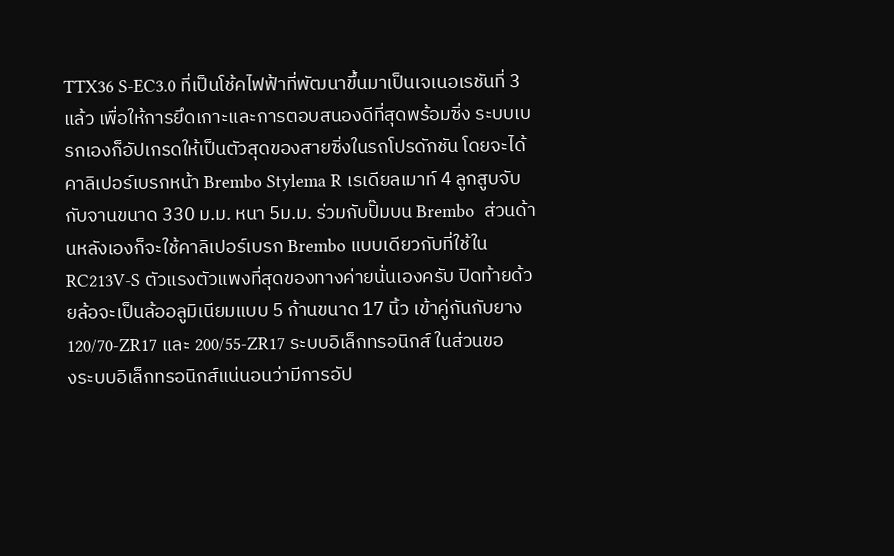TTX36 S-EC3.0 ที่เป็นโช้คไฟฟ้าที่พัฒนาขึ้นมาเป็นเจเนอเรชันที่ 3 แล้ว เพื่อให้การยึดเกาะและการตอบสนองดีที่สุดพร้อมซิ่ง ระบบเบรกเองก็อัปเกรดให้เป็นตัวสุดของสายซิ่งในรถโปรดักชัน โดยจะได้คาลิเปอร์เบรกหน้า Brembo Stylema R เรเดียลเมาท์ 4 ลูกสูบจับกับจานขนาด 330 ม.ม. หนา 5ม.ม. ร่วมกับปั๊มบน Brembo  ส่วนด้านหลังเองก็จะใช้คาลิเปอร์เบรก Brembo แบบเดียวกับที่ใช้ใน RC213V-S ตัวแรงตัวแพงที่สุดของทางค่ายนั่นเองครับ ปิดท้ายด้วยล้อจะเป็นล้ออลูมิเนียมแบบ 5 ก้านขนาด 17 นิ้ว เข้าคู่กันกับยาง 120/70-ZR17 และ 200/55-ZR17 ระบบอิเล็กทรอนิกส์ ในส่วนของระบบอิเล็กทรอนิกส์แน่นอนว่ามีการอัป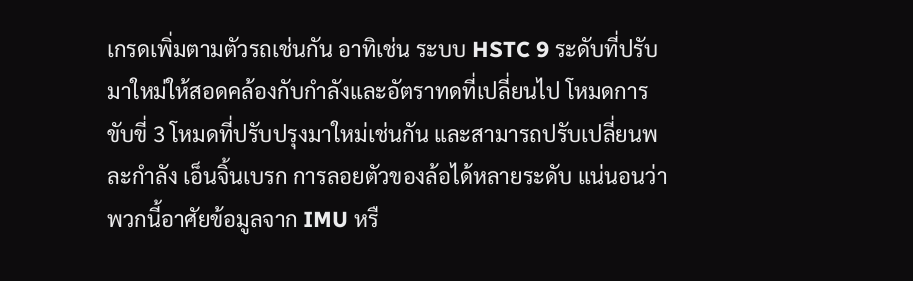เกรดเพิ่มตามตัวรถเช่นกัน อาทิเช่น ระบบ HSTC 9 ระดับที่ปรับมาใหม่ให้สอดคล้องกับกำลังและอัตราทดที่เปลี่ยนไป โหมดการขับขี่ 3 โหมดที่ปรับปรุงมาใหม่เช่นกัน และสามารถปรับเปลี่ยนพละกำลัง เอ็นจิ้นเบรก การลอยตัวของล้อได้หลายระดับ แน่นอนว่าพวกนี้อาศัยข้อมูลจาก IMU หรื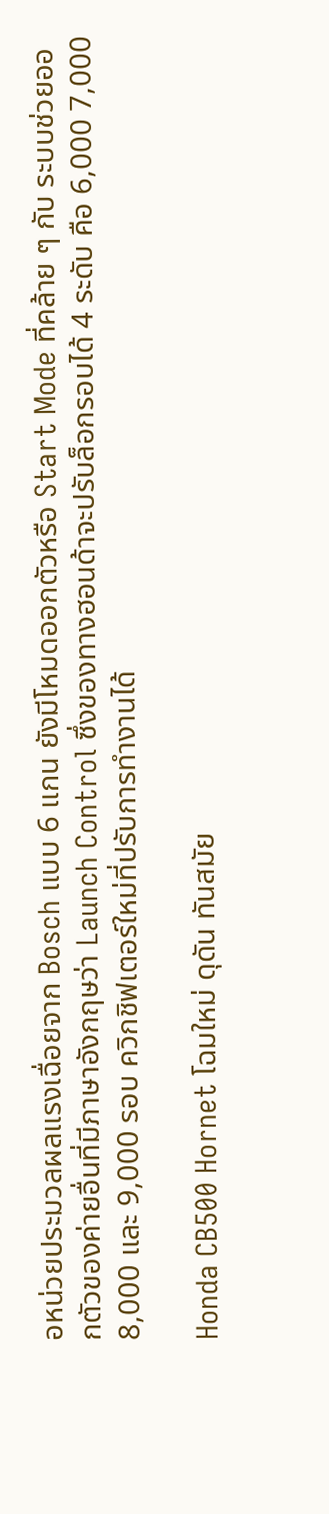อหน่วยประมวลผลแรงเฉื่อยจาก Bosch แบบ 6 แกน ยังมีโหมดออกตัวหรือ Start Mode ที่คล้าย ๆ กับ ระบบช่วยออกตัวของค่ายอื่นที่มีภาษาอังกฤษว่า Launch Control ซึ่งของทางฮอนด้าจะปรับล็อกรอบได้ 4 ระดับ คือ 6,000 7,000 8,000 และ 9,000 รอบ ควิกชิฟเตอร์ใหม่ที่ปรับการทำงานได้

Honda CB500 Hornet โฉมใหม่ ดุดัน ทันสมัย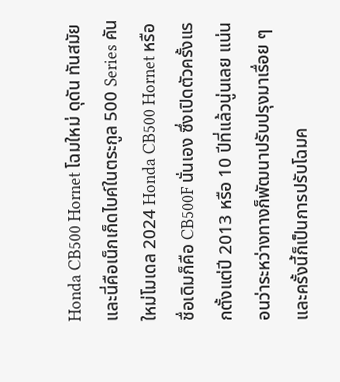Honda CB500 Hornet โฉมใหม่ ดุดัน ทันสมัย และนี่คือเน็กเก็ดไบค์ในตระกูล 500 Series คันใหม่โมเดล 2024 Honda CB500 Hornet หรือชื่อเดิมก็คือ CB500F นั่นเอง ซึ่งเปิดตัวครั้งแรกตั้งแต่ปี 2013 หรือ 10 ปีที่แล้วนู่นเลย แน่นอนว่าระหว่างทางก็พัฒนาปรับปรุงมาเรื่อย ๆ และครั้งนี้ก็เป็นการปรับโฉมค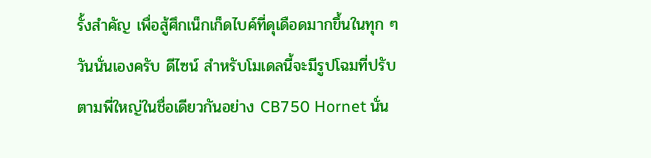รั้งสำคัญ เพื่อสู้ศึกเน็กเก็ดไบค์ที่ดุเดือดมากขึ้นในทุก ๆ วันนั่นเองครับ ดีไซน์ สำหรับโมเดลนี้จะมีรูปโฉมที่ปรับตามพี่ใหญ่ในชื่อเดียวกันอย่าง CB750 Hornet นั่น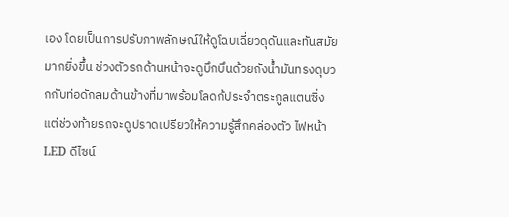เอง โดยเป็นการปรับภาพลักษณ์ให้ดูโฉบเฉี่ยวดุดันและทันสมัยมากยิ่งขึ้น ช่วงตัวรถด้านหน้าจะดูบึกบึนด้วยถังน้ำมันทรงดุบวกกับท่อดักลมด้านข้างที่มาพร้อมโลดก้ประจำตระกูลแตนซิ่ง แต่ช่วงท้ายรถจะดูปราดเปรียวให้ความรู้สึกคล่องตัว ไฟหน้า LED ดีไซน์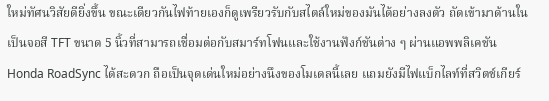ใหม่ทัศนวิสัยดียิ่งขึ้น ขณะเดียวกันไฟท้ายเองก็ดูเพรียวรับกับสไตล์ใหม่ของมันได้อย่างลงตัว ถัดเข้ามาด้านในเป็นจอสี TFT ขนาด 5 นิ้วที่สามารถเชื่อมต่อกับสมาร์ทโฟนและใช้งานฟังก์ชันต่าง ๆ ผ่านแอพพลิเคชัน Honda RoadSync ได้สะดวก ถือเป็นจุดเด่นใหม่อย่างนึงของโมเดลนี้เลย แถมยังมีไฟแบ็กไลท์ที่สวิตช์เกียร์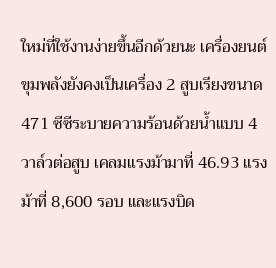ใหม่ที่ใช้งานง่ายขึ้นอีกด้วยนะ เครื่องยนต์ ขุมพลังยังคงเป็นเครื่อง 2 สูบเรียงขนาด 471 ซีซีระบายความร้อนด้วยน้ำแบบ 4 วาล์วต่อสูบ เคลมแรงม้ามาที่ 46.93 แรงม้าที่ 8,600 รอบ และแรงบิด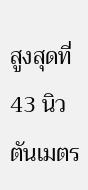สูงสุดที่ 43 นิวตันเมตร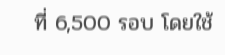ที่ 6,500 รอบ โดยใช้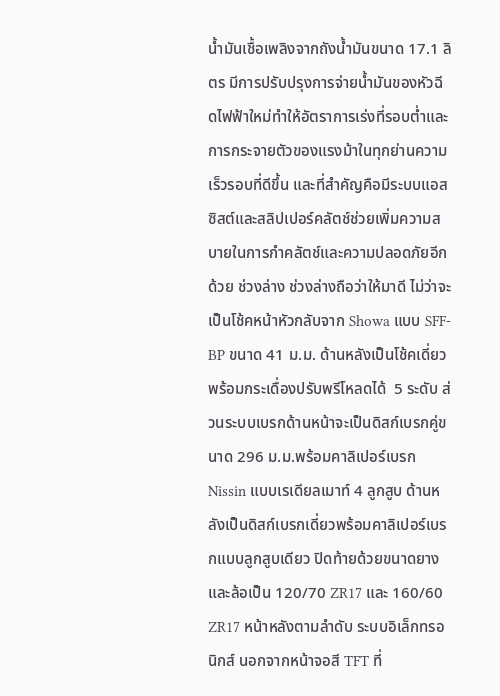น้ำมันเชื้อเพลิงจากถังน้ำมันขนาด 17.1 ลิตร มีการปรับปรุงการจ่ายน้ำมันของหัวฉีดไฟฟ้าใหม่ทำให้อัตราการเร่งที่รอบต่ำและการกระจายตัวของแรงม้าในทุกย่านความเร็วรอบที่ดีขึ้น และที่สำคัญคือมีระบบแอสซิสต์และสลิปเปอร์คลัตช์ช่วยเพิ่มความสบายในการกำคลัตช์และความปลอดภัยอีกด้วย ช่วงล่าง ช่วงล่างถือว่าให้มาดี ไม่ว่าจะเป็นโช้คหน้าหัวกลับจาก Showa แบบ SFF-BP ขนาด 41 ม.ม. ด้านหลังเป็นโช้คเดี่ยวพร้อมกระเดื่องปรับพรีโหลดได้  5 ระดับ ส่วนระบบเบรกด้านหน้าจะเป็นดิสก์เบรกคู่ขนาด 296 ม.ม.พร้อมคาลิเปอร์เบรก Nissin แบบเรเดียลเมาท์ 4 ลูกสูบ ด้านหลังเป็นดิสก์เบรกเดี่ยวพร้อมคาลิเปอร์เบรกแบบลูกสูบเดียว ปิดท้ายด้วยขนาดยางและล้อเป็น 120/70 ZR17 และ 160/60 ZR17 หน้าหลังตามลำดับ ระบบอิเล็กทรอนิกส์ นอกจากหน้าจอสี TFT ที่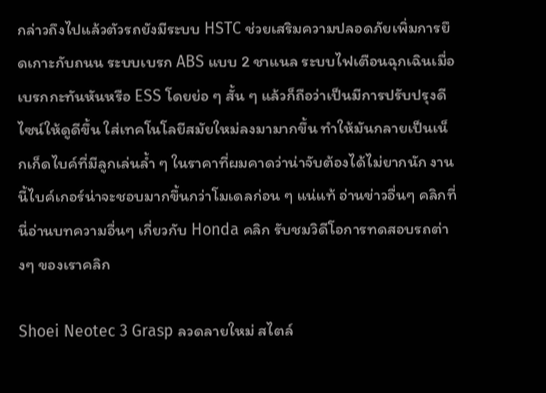กล่าวถึงไปแล้วตัวรถยังมีระบบ HSTC ช่วยเสริมความปลอดภัยเพิ่มการยึดเกาะกับถนน ระบบเบรก ABS แบบ 2 ชาแนล ระบบไฟเตือนฉุกเฉินเมื่อเบรกกะทันหันหรือ ESS โดยย่อ ๆ สั้น ๆ แล้วก็ถือว่าเป็นมีการปรับปรุงดีไซน์ให้ดูดีขึ้น ใส่เทคโนโลยีสมัยใหม่ลงมามากขึ้น ทำให้มันกลายเป็นเน็กเก็ดไบค์ที่มีลูกเล่นล้ำ ๆ ในราคาที่ผมคาดว่าน่าจับต้องได้ไม่ยากนัก งานนี้ไบค์เกอร์น่าจะชอบมากขึ้นกว่าโมเดลก่อน ๆ แน่แท้ อ่านข่าวอื่นๆ คลิกที่นี่อ่านบทความอื่นๆ เกี่ยวกับ Honda คลิก รับชมวิดีโอการทดสอบรถต่างๆ ของเราคลิก

Shoei Neotec 3 Grasp ลวดลายใหม่ สไตล์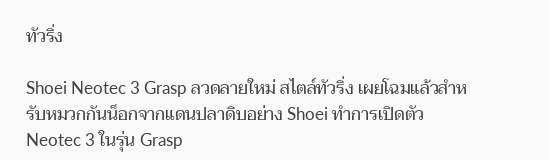ทัวริ่ง

Shoei Neotec 3 Grasp ลวดลายใหม่ สไตล์ทัวริ่ง เผยโฉมแล้วสำหรับหมวกกันน็อกจากแดนปลาดิบอย่าง Shoei ทำการเปิดตัว Neotec 3 ในรุ่น Grasp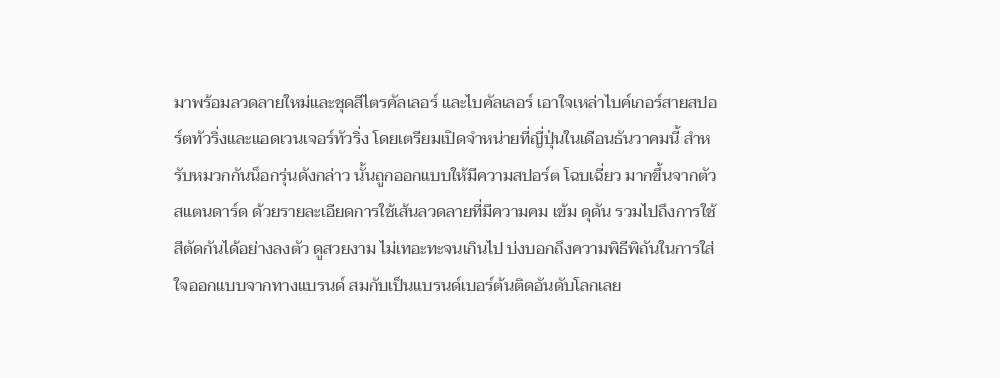มาพร้อมลวดลายใหม่และชุดสีไตรคัลเลอร์ และไบคัลเลอร์ เอาใจเหล่าไบค์เกอร์สายสปอร์ตทัวริ่งและแอดเวนเจอร์ทัวริ่ง โดยเตรียมเปิดจำหน่ายที่ญี่ปุ่นในเดือนธันวาคมนี้ สำหรับหมวกกันน็อกรุ่นดังกล่าว นั้นถูกออกแบบให้มีความสปอร์ต โฉบเฉี่ยว มากขึ้นจากตัวสแตนดาร์ด ด้วยรายละเอียดการใช้เส้นลวดลายที่มีความคม เข้ม ดุดัน รวมไปถึงการใช้สีตัดกันได้อย่างลงตัว ดูสวยงาม ไม่เทอะทะจนเกินไป บ่งบอกถึงความพิธีพิถันในการใส่ใจออกแบบจากทางแบรนด์ สมกับเป็นแบรนด์เบอร์ต้นติดอันดับโลกเลย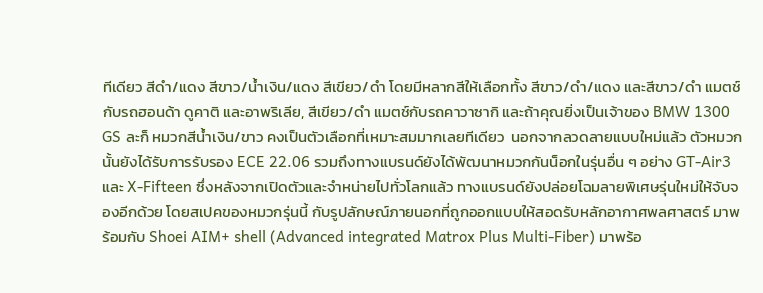ทีเดียว สีดำ/แดง สีขาว/น้ำเงิน/แดง สีเขียว/ดำ โดยมีหลากสีให้เลือกทั้ง สีขาว/ดำ/แดง และสีขาว/ดำ แมตช์กับรถฮอนด้า ดูคาติ และอาพริเลีย, สีเขียว/ดำ แมตช์กับรถคาวาซากิ และถ้าคุณยิ่งเป็นเจ้าของ BMW 1300 GS ละก็ หมวกสีน้ำเงิน/ขาว คงเป็นตัวเลือกที่เหมาะสมมากเลยทีเดียว  นอกจากลวดลายแบบใหม่แล้ว ตัวหมวกนั้นยังได้รับการรับรอง ECE 22.06 รวมถึงทางแบรนด์ยังได้พัฒนาหมวกกันน็อกในรุ่นอื่น ๆ อย่าง GT-Air3 และ X-Fifteen ซึ่งหลังจากเปิดตัวและจำหน่ายไปทั่วโลกแล้ว ทางแบรนด์ยังปล่อยโฉมลายพิเศษรุ่นใหม่ให้จับจองอีกด้วย โดยสเปคของหมวกรุ่นนี้ กับรูปลักษณ์ภายนอกที่ถูกออกแบบให้สอดรับหลักอากาศพลศาสตร์ มาพร้อมกับ Shoei AIM+ shell (Advanced integrated Matrox Plus Multi-Fiber) มาพร้อ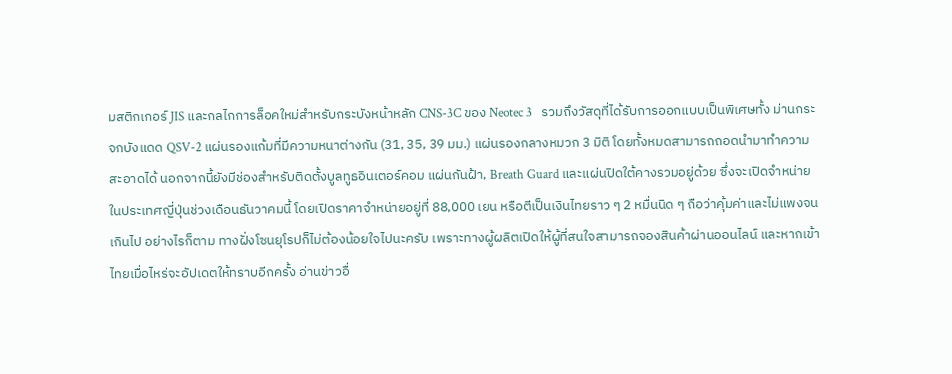มสติกเกอร์ JIS และกลไกการล็อคใหม่สำหรับกระบังหน้าหลัก CNS-3C ของ Neotec 3   รวมถึงวัสดุที่ได้รับการออกแบบเป็นพิเศษทั้ง ม่านกระจกบังแดด QSV-2 แผ่นรองแก้มที่มีความหนาต่างกัน (31, 35, 39 มม.) แผ่นรองกลางหมวก 3 มิติ โดยทั้งหมดสามารถถอดนำมาทำความสะอาดได้ นอกจากนี้ยังมีช่องสำหรับติดตั้งบูลทูธอินเตอร์คอม แผ่นกันฝ้า, Breath Guard และแผ่นปิดใต้คางรวมอยู่ด้วย ซึ่งจะเปิดจำหน่ายในประเทศญี่ปุ่นช่วงเดือนธันวาคมนี้ โดยเปิดราคาจำหน่ายอยู่ที่ 88,000 เยน หรือตีเป็นเงินไทยราว ๆ 2 หมื่นนิด ๆ ถือว่าคุ้มค่าและไม่แพงจนเกินไป อย่างไรก็ตาม ทางฝั่งโซนยุโรปก็ไม่ต้องน้อยใจไปนะครับ เพราะทางผู้ผลิตเปิดให้ผู้ที่สนใจสามารถจองสินค้าผ่านออนไลน์ และหากเข้าไทยเมื่อไหร่จะอัปเดตให้ทราบอีกครั้ง อ่านข่าวอื่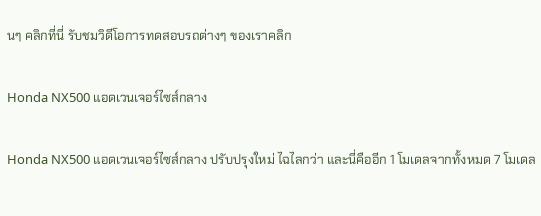นๆ คลิกที่นี่ รับชมวิดีโอการทดสอบรถต่างๆ ของเราคลิก

Honda NX500 แอดเวนเจอร์ไซส์กลาง

Honda NX500 แอดเวนเจอร์ไซส์กลาง ปรับปรุงใหม่ ไฉไลกว่า และนี่คืออีก 1 โมเดลจากทั้งหมด 7 โมเดล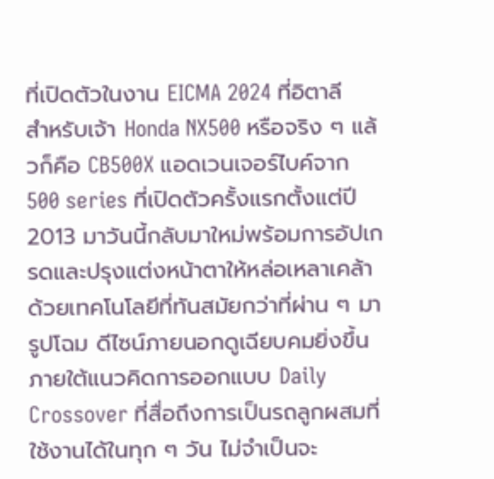ที่เปิดตัวในงาน EICMA 2024 ที่อิตาลี สำหรับเจ้า Honda NX500 หรือจริง ๆ แล้วก็คือ CB500X แอดเวนเจอร์ไบค์จาก 500 series ที่เปิดตัวครั้งแรกตั้งแต่ปี 2013 มาวันนี้กลับมาใหม่พร้อมการอัปเกรดและปรุงแต่งหน้าตาให้หล่อเหลาเคล้าด้วยเทคโนโลยีที่ทันสมัยกว่าที่ผ่าน ๆ มา รูปโฉม ดีไซน์ภายนอกดูเฉียบคมยิ่งขึ้นภายใต้แนวคิดการออกแบบ Daily Crossover ที่สื่อถึงการเป็นรถลูกผสมที่ใช้งานได้ในทุก ๆ วัน ไม่จำเป็นจะ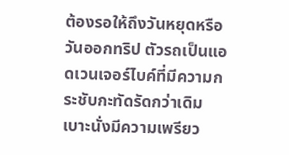ต้องรอให้ถึงวันหยุดหรือวันออกทริป ตัวรถเป็นแอดเวนเจอร์ไบค์ที่มีความกระชับกะทัดรัดกว่าเดิม เบาะนั่งมีความเพรียว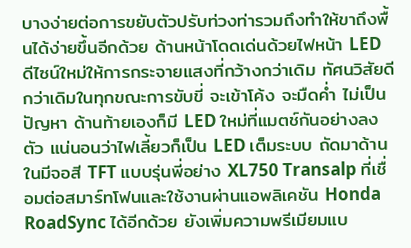บางง่ายต่อการขยับตัวปรับท่วงท่ารวมถึงทำให้ขาถึงพื้นได้ง่ายขึ้นอีกด้วย ด้านหน้าโดดเด่นด้วยไฟหน้า LED ดีไซน์ใหม่ให้การกระจายแสงที่กว้างกว่าเดิม ทัศนวิสัยดีกว่าเดิมในทุกขณะการขับขี่ จะเข้าโค้ง จะมืดค่ำ ไม่เป็นปัญหา ด้านท้ายเองก็มี LED ใหม่ที่แมตช์กันอย่างลงตัว แน่นอนว่าไฟเลี้ยวก็เป็น LED เต็มระบบ ถัดมาด้านในมีจอสี TFT แบบรุ่นพี่อย่าง XL750 Transalp ที่เชื่อมต่อสมาร์ทโฟนและใช้งานผ่านแอพลิเคชัน Honda RoadSync ได้อีกด้วย ยังเพิ่มความพรีเมียมแบ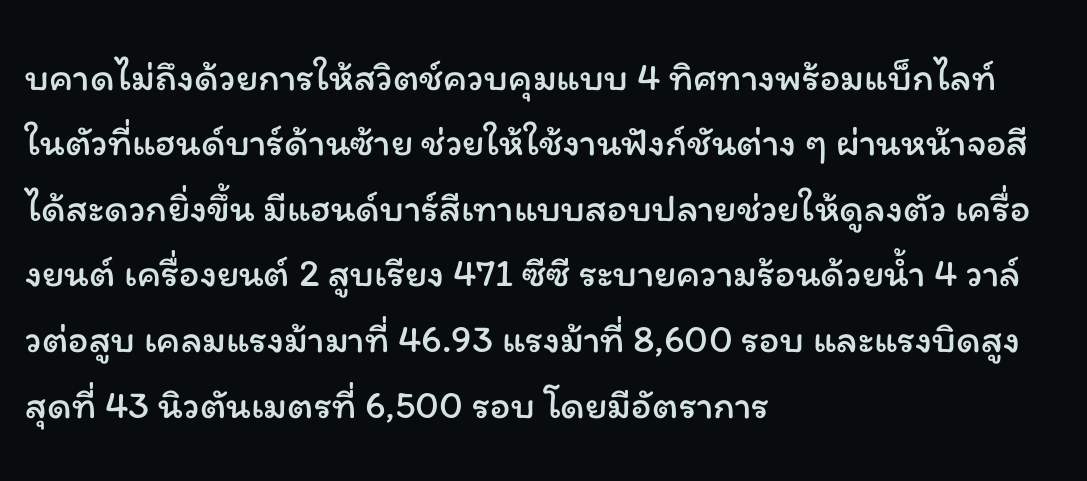บคาดไม่ถึงด้วยการให้สวิตช์ควบคุมแบบ 4 ทิศทางพร้อมแบ็กไลท์ในตัวที่แฮนด์บาร์ด้านซ้าย ช่วยให้ใช้งานฟังก์ชันต่าง ๆ ผ่านหน้าจอสีได้สะดวกยิ่งขึ้น มีแฮนด์บาร์สีเทาแบบสอบปลายช่วยให้ดูลงตัว เครื่องยนต์ เครื่องยนต์ 2 สูบเรียง 471 ซีซี ระบายความร้อนด้วยน้ำ 4 วาล์วต่อสูบ เคลมแรงม้ามาที่ 46.93 แรงม้าที่ 8,600 รอบ และแรงบิดสูงสุดที่ 43 นิวตันเมตรที่ 6,500 รอบ โดยมีอัตราการ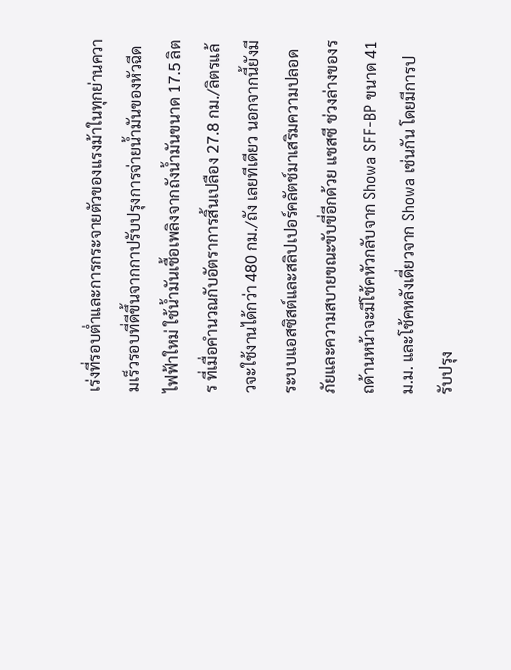เร่งที่รอบต่ำและการกระจายตัวของแรงม้าในทุกย่านความเร็วรอบที่ดีขึ้นจากกาปรับปรุงการจ่ายน้ำมันของหัวฉีดไฟฟ้าใหม่ ใช้น้ำมันเชื้อเพลิงจากถังน้ำมันขนาด 17.5 ลิตร ที่เมื่อคำนวณกับอัตราการสิ้นเปลือง 27.8 กม./ลิตรแล้วจะใช้งานได้กว่า 480 กม./ถัง เลยทีเดียว นอกจากนี้ยังมีระบบแอสซิสต์และสลิปเปอร์คลัตช์มาเสริมความปลอดภัยและความสบายขณะขับขี่อีกด้วย แชสซี ช่วงล่างของรถด้านหน้าจะมีโช้คหัวกลับจาก Showa SFF-BP ขนาด 41 ม.ม. และโช้คหลังเดี่ยวจาก Showa เช่นกัน โดยมีการปรับปรุง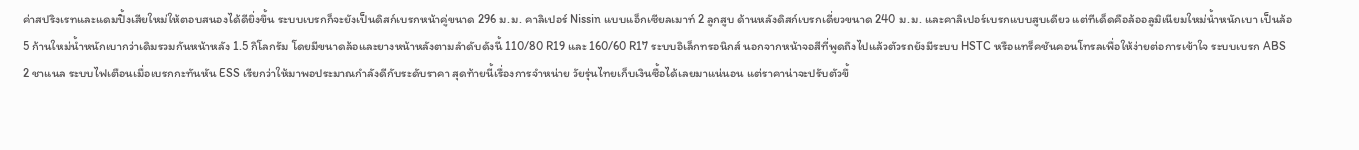ค่าสปริงเรทและแดมปิ้งเสียใหม่ให้ตอบสนองได้ดียิ่งขึ้น ระบบเบรกก็จะยังเป็นดิสก์เบรกหน้าคู่ขนาด 296 ม.ม. คาลิเปอร์ Nissin แบบแอ็กเซียลเมาท์ 2 ลูกสูบ ด้านหลังดิสก์เบรกเดี่ยวขนาด 240 ม.ม. และคาลิเปอร์เบรกแบบสูบเดียว แต่ทีเด็ดคือล้ออลูมิเนียมใหม่น้ำหนักเบา เป็นล้อ 5 ก้านใหม่น้ำหนักเบากว่าเดิมรวมกันหน้าหลัง 1.5 กิโลกรัม โดยมีขนาดล้อและยางหน้าหลังตามลำดับดังนี้ 110/80 R19 และ 160/60 R17 ระบบอิเล็กทรอนิกส์ นอกจากหน้าจอสีที่พูดถึงไปแล้วตัวรถยังมีระบบ HSTC หรือแทร็คชันคอนโทรลเพื่อให้ง่ายต่อการเข้าใจ ระบบเบรก ABS 2 ชาแนล ระบบไฟเตือนเมื่อเบรกกะทันหัน ESS เรียกว่าให้มาพอประมาณกำลังดีกับระดับราคา สุดท้ายนี้เรื่องการจำหน่าย วัยรุ่นไทยเก็บเงินซื้อได้เลยมาแน่นอน แต่ราคาน่าจะปรับตัวขึ้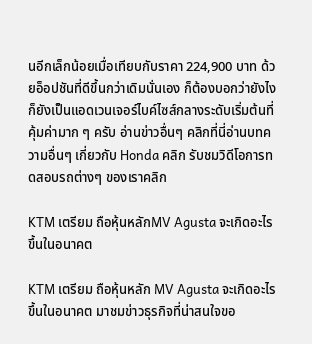นอีกเล็กน้อยเมื่อเทียบกับราคา 224,900 บาท ด้วยอ็อปชันที่ดีขึ้นกว่าเดิมนั่นเอง ก็ต้องบอกว่ายังไงก็ยังเป็นแอดเวนเจอร์ไบค์ไซส์กลางระดับเริ่มต้นที่คุ้มค่ามาก ๆ ครับ อ่านข่าวอื่นๆ คลิกที่นี่อ่านบทความอื่นๆ เกี่ยวกับ Honda คลิก รับชมวิดีโอการทดสอบรถต่างๆ ของเราคลิก

KTM เตรียม ถือหุ้นหลักMV Agusta จะเกิดอะไรขึ้นในอนาคต

KTM เตรียม ถือหุ้นหลัก MV Agusta จะเกิดอะไรขึ้นในอนาคต มาชมข่าวธุรกิจที่น่าสนใจขอ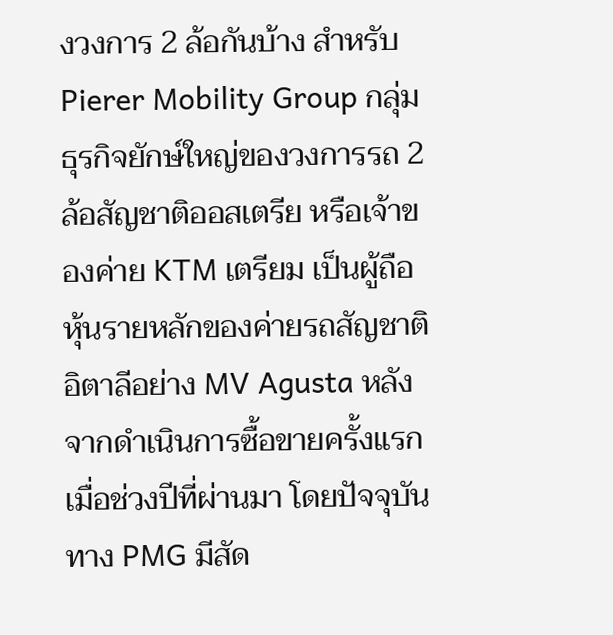งวงการ 2 ล้อกันบ้าง สำหรับ Pierer Mobility Group กลุ่มธุรกิจยักษ์ใหญ่ของวงการรถ 2 ล้อสัญชาติออสเตรีย หรือเจ้าของค่าย KTM เตรียม เป็นผู้ถือหุ้นรายหลักของค่ายรถสัญชาติอิตาลีอย่าง MV Agusta หลังจากดำเนินการซื้อขายครั้งแรกเมื่อช่วงปีที่ผ่านมา โดยปัจจุบันทาง PMG มีสัด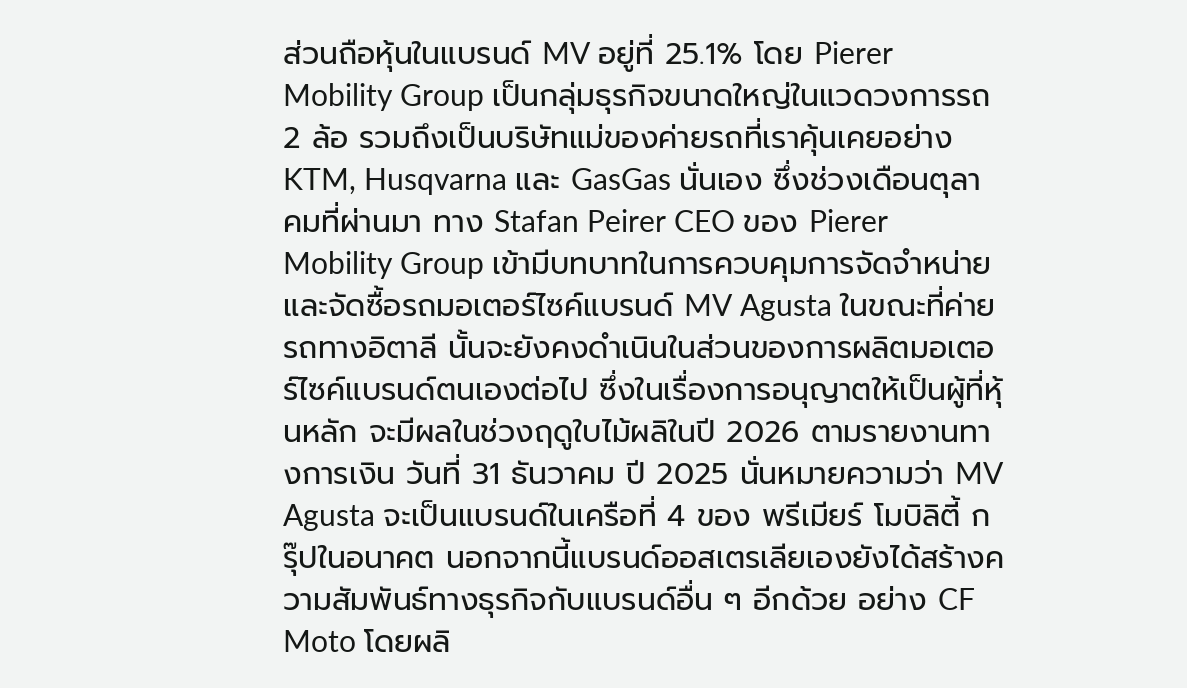ส่วนถือหุ้นในแบรนด์ MV อยู่ที่ 25.1% โดย Pierer Mobility Group เป็นกลุ่มธุรกิจขนาดใหญ่ในแวดวงการรถ 2 ล้อ รวมถึงเป็นบริษัทแม่ของค่ายรถที่เราคุ้นเคยอย่าง KTM, Husqvarna และ GasGas นั่นเอง ซึ่งช่วงเดือนตุลาคมที่ผ่านมา ทาง Stafan Peirer CEO ของ Pierer Mobility Group เข้ามีบทบาทในการควบคุมการจัดจำหน่ายและจัดซื้อรถมอเตอร์ไซค์แบรนด์ MV Agusta ในขณะที่ค่ายรถทางอิตาลี นั้นจะยังคงดำเนินในส่วนของการผลิตมอเตอร์ไซค์แบรนด์ตนเองต่อไป ซึ่งในเรื่องการอนุญาตให้เป็นผู้ที่หุ้นหลัก จะมีผลในช่วงฤดูใบไม้ผลิในปี 2026 ตามรายงานทางการเงิน วันที่ 31 ธันวาคม ปี 2025 นั่นหมายความว่า MV Agusta จะเป็นแบรนด์ในเครือที่ 4 ของ พรีเมียร์ โมบิลิตี้ กรุ๊ปในอนาคต นอกจากนี้แบรนด์ออสเตรเลียเองยังได้สร้างความสัมพันธ์ทางธุรกิจกับแบรนด์อื่น ๆ อีกด้วย อย่าง CF Moto โดยผลิ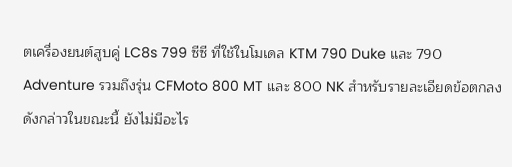ตเครื่องยนต์สูบคู่ LC8s 799 ซีซี ที่ใช้ในโมเดล KTM 790 Duke และ 790 Adventure รวมถึงรุ่น CFMoto 800 MT และ 800 NK สำหรับรายละเอียดข้อตกลงดังกล่าวในขณะนี้ ยังไม่มีอะไร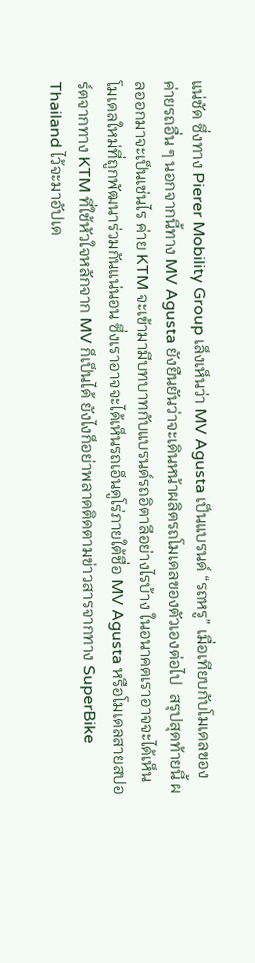แน่ชัด ซึ่งทาง Pierer Mobility Group เล็งเห็นว่า MV Agusta เป็นแบรนด์ “รถหรู” เมื่อเทียบกับโมเดลของค่ายรถอื่น ๆ นอกจากนี้ทาง MV Agusta ยังยืนยันว่าจะเดินหน้าผลิตรถโมเดลของตัวเองต่อไป  สรุปสุดท้ายนี้ ผลออกมาจะเป็นเช่นไร ค่าย KTM จะเข้ามามีบทบาทกับแบรนด์รถอิตาลีอย่างไรบ้าง ในอนาคตเราอาจจะได้เห็นโมเดลใหม่ที่ถูกพัฒนาร่วมกันแน่นอน ซึ่งเราอาจจะได้เห็นรถเอ็นดูโร่ภายใต้ชื่อ MV Agusta หรือโมเดลสายสปอร์ตจากทาง KTM ที่ใช้หัวใจหลักจาก MV ก็เป็นได้ ยังไงก็อย่าพลาดติดตามข่าวสารจากทาง SuperBike Thailand ไว้จะมาอัปเด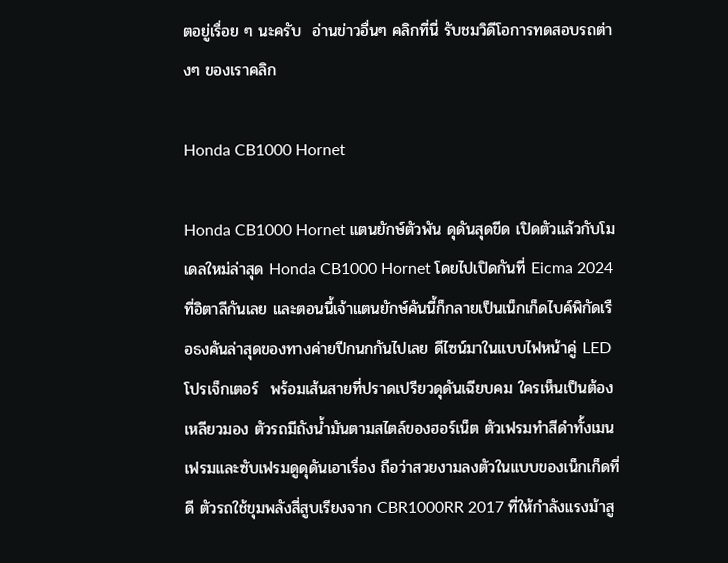ตอยู่เรื่อย ๆ นะครับ  อ่านข่าวอื่นๆ คลิกที่นี่ รับชมวิดีโอการทดสอบรถต่างๆ ของเราคลิก

Honda CB1000 Hornet

Honda CB1000 Hornet แตนยักษ์ตัวพัน ดุดันสุดขีด เปิดตัวแล้วกับโมเดลใหม่ล่าสุด Honda CB1000 Hornet โดยไปเปิดกันที่ Eicma 2024 ที่อิตาลีกันเลย และตอนนี้เจ้าแตนยักษ์คันนี้ก็กลายเป็นเน็กเก็ดไบค์พิกัดเรือธงคันล่าสุดของทางค่ายปีกนกกันไปเลย ดีไซน์มาในแบบไฟหน้าคู่ LED โปรเจ็กเตอร์  พร้อมเส้นสายที่ปราดเปรียวดุดันเฉียบคม ใครเห็นเป็นต้องเหลียวมอง ตัวรถมีถังน้ำมันตามสไตล์ของฮอร์เน็ต ตัวเฟรมทำสีดำทั้งเมนเฟรมและซับเฟรมดูดุดันเอาเรื่อง ถือว่าสวยงามลงตัวในแบบของเน็กเก็ดที่ดี ตัวรถใช้ขุมพลังสี่สูบเรียงจาก CBR1000RR 2017 ที่ให้กำลังแรงม้าสู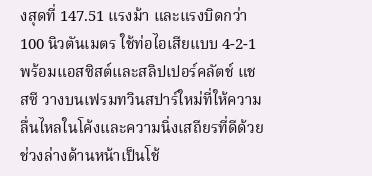งสุดที่ 147.51 แรงม้า และแรงบิดกว่า 100 นิวตันเมตร ใช้ท่อไอเสียแบบ 4-2-1 พร้อมแอสซิสต์และสลิปเปอร์คลัตช์ แชสซี วางบนเฟรมทวินสปาร์ใหม่ที่ให้ความลื่นไหลในโค้งและความนิ่งเสถียรที่ดีด้วยช่วงล่างด้านหน้าเป็นโช้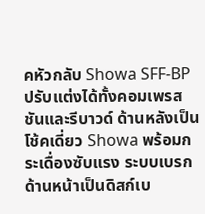คหัวกลับ Showa SFF-BP ปรับแต่งได้ทั้งคอมเพรสชันและรีบาวด์ ด้านหลังเป็นโช้คเดี่ยว Showa พร้อมกระเดื่องซับแรง ระบบเบรกด้านหน้าเป็นดิสก์เบ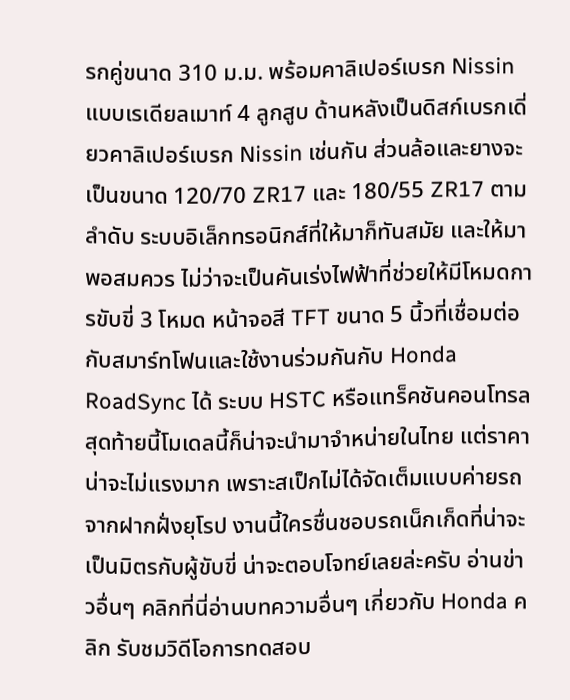รกคู่ขนาด 310 ม.ม. พร้อมคาลิเปอร์เบรก Nissin แบบเรเดียลเมาท์ 4 ลูกสูบ ด้านหลังเป็นดิสก์เบรกเดี่ยวคาลิเปอร์เบรก Nissin เช่นกัน ส่วนล้อและยางจะเป็นขนาด 120/70 ZR17 และ 180/55 ZR17 ตามลำดับ ระบบอิเล็กทรอนิกส์ที่ให้มาก็ทันสมัย และให้มาพอสมควร ไม่ว่าจะเป็นคันเร่งไฟฟ้าที่ช่วยให้มีโหมดการขับขี่ 3 โหมด หน้าจอสี TFT ขนาด 5 นิ้วที่เชื่อมต่อกับสมาร์ทโฟนและใช้งานร่วมกันกับ Honda RoadSync ได้ ระบบ HSTC หรือแทร็คชันคอนโทรล สุดท้ายนี้โมเดลนี้ก็น่าจะนำมาจำหน่ายในไทย แต่ราคาน่าจะไม่แรงมาก เพราะสเป็กไม่ได้จัดเต็มแบบค่ายรถจากฝากฝั่งยุโรป งานนี้ใครชื่นชอบรถเน็กเก็ดที่น่าจะเป็นมิตรกับผู้ขับขี่ น่าจะตอบโจทย์เลยล่ะครับ อ่านข่าวอื่นๆ คลิกที่นี่อ่านบทความอื่นๆ เกี่ยวกับ Honda คลิก รับชมวิดีโอการทดสอบ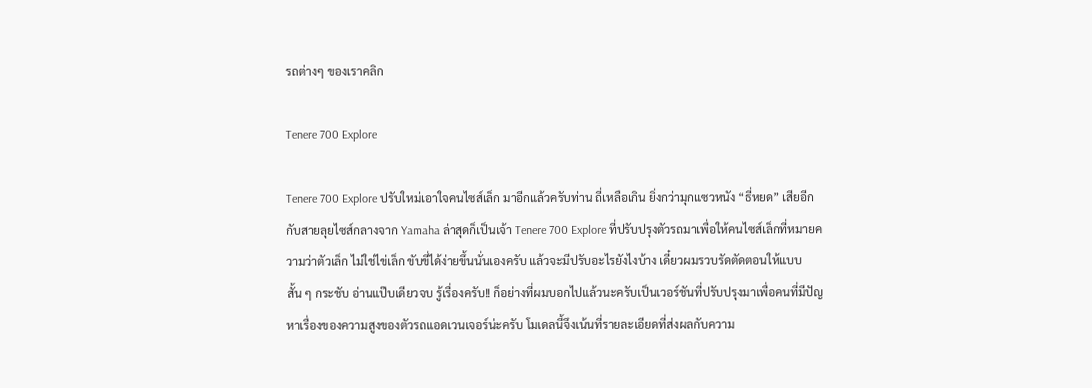รถต่างๆ ของเราคลิก

Tenere 700 Explore

Tenere 700 Explore ปรับใหม่เอาใจคนไซส์เล็ก มาอีกแล้วครับท่าน ถี่เหลือเกิน ยิ่งกว่ามุกแซวหนัง “ธี่หยด” เสียอีก กับสายลุยไซส์กลางจาก Yamaha ล่าสุดก็เป็นเจ้า Tenere 700 Explore ที่ปรับปรุงตัวรถมาเพื่อให้คนไซส์เล็กที่หมายความว่าตัวเล็ก ไม่ใช่ไข่เล็ก ขับขี่ได้ง่ายขึ้นนั่นเองครับ แล้วจะมีปรับอะไรยังไงบ้าง เดี๋ยวผมรวบรัดตัดตอนให้แบบสั้น ๆ กระชับ อ่านแป๊บเดียวจบ รู้เรื่องครับ!! ก็อย่างที่ผมบอกไปแล้วนะครับเป็นเวอร์ชันที่ปรับปรุงมาเพื่อคนที่มีปัญหาเรื่องของความสูงของตัวรถแอดเวนเจอร์น่ะครับ โมเดลนี้จึงเน้นที่รายละเอียดที่ส่งผลกับความ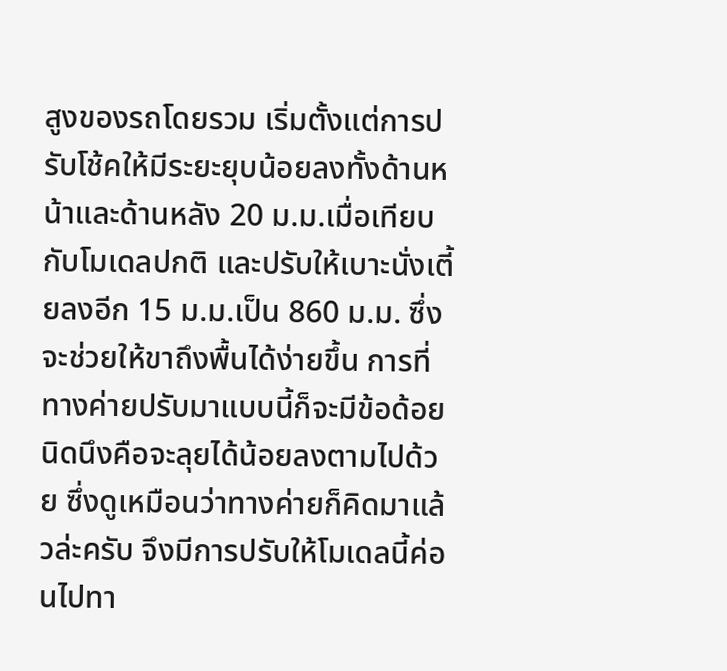สูงของรถโดยรวม เริ่มตั้งแต่การปรับโช้คให้มีระยะยุบน้อยลงทั้งด้านหน้าและด้านหลัง 20 ม.ม.เมื่อเทียบกับโมเดลปกติ และปรับให้เบาะนั่งเตี้ยลงอีก 15 ม.ม.เป็น 860 ม.ม. ซึ่งจะช่วยให้ขาถึงพื้นได้ง่ายขึ้น การที่ทางค่ายปรับมาแบบนี้ก็จะมีข้อด้อยนิดนึงคือจะลุยได้น้อยลงตามไปด้วย ซึ่งดูเหมือนว่าทางค่ายก็คิดมาแล้วล่ะครับ จึงมีการปรับให้โมเดลนี้ค่อนไปทา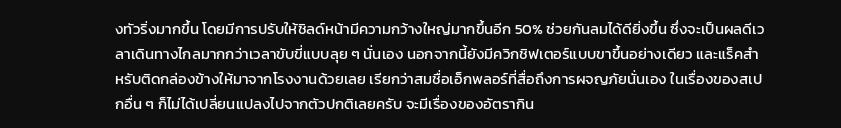งทัวริ่งมากขึ้น โดยมีการปรับให้ชิลด์หน้ามีความกว้างใหญ่มากขึ้นอีก 50% ช่วยกันลมได้ดียิ่งขึ้น ซึ่งจะเป็นผลดีเวลาเดินทางไกลมากกว่าเวลาขับขี่แบบลุย ๆ นั่นเอง นอกจากนี้ยังมีควิกชิฟเตอร์แบบขาขึ้นอย่างเดียว และแร็คสำหรับติดกล่องข้างให้มาจากโรงงานด้วยเลย เรียกว่าสมชื่อเอ็กพลอร์ที่สื่อถึงการผจญภัยนั่นเอง ในเรื่องของสเปกอื่น ๆ ก็ไม่ได้เปลี่ยนแปลงไปจากตัวปกติเลยครับ จะมีเรื่องของอัตรากิน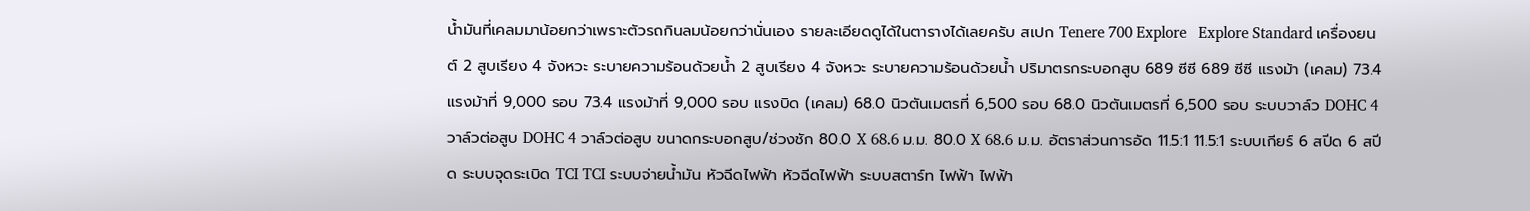น้ำมันที่เคลมมาน้อยกว่าเพราะตัวรถกินลมน้อยกว่านั่นเอง รายละเอียดดูได้ในตารางได้เลยครับ สเปก Tenere 700 Explore   Explore Standard เครื่องยนต์ 2 สูบเรียง 4 จังหวะ ระบายความร้อนด้วยน้ำ 2 สูบเรียง 4 จังหวะ ระบายความร้อนด้วยน้ำ ปริมาตรกระบอกสูบ 689 ซีซี 689 ซีซี แรงม้า (เคลม) 73.4 แรงม้าที่ 9,000 รอบ 73.4 แรงม้าที่ 9,000 รอบ แรงบิด (เคลม) 68.0 นิวตันเมตรที่ 6,500 รอบ 68.0 นิวตันเมตรที่ 6,500 รอบ ระบบวาล์ว DOHC 4 วาล์วต่อสูบ DOHC 4 วาล์วต่อสูบ ขนาดกระบอกสูบ/ช่วงชัก 80.0 X 68.6 ม.ม. 80.0 X 68.6 ม.ม. อัตราส่วนการอัด 11.5:1 11.5:1 ระบบเกียร์ 6 สปีด 6 สปีด ระบบจุดระเบิด TCI TCI ระบบจ่ายน้ำมัน หัวฉีดไฟฟ้า หัวฉีดไฟฟ้า ระบบสตาร์ท ไฟฟ้า ไฟฟ้า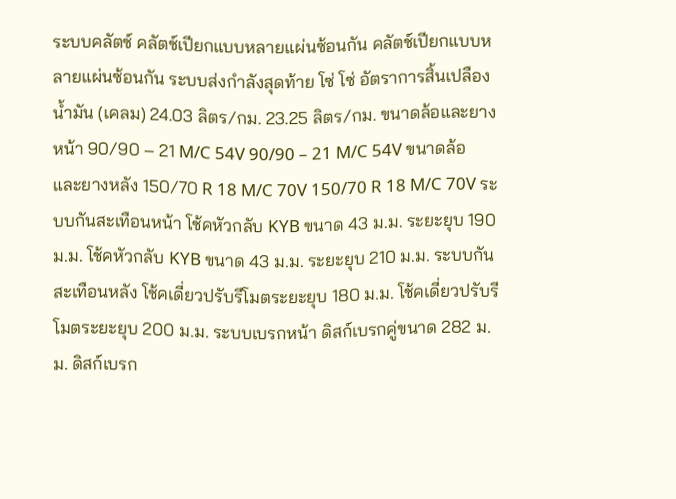ระบบคลัตช์ คลัตช์เปียกแบบหลายแผ่นซ้อนกัน คลัตช์เปียกแบบหลายแผ่นซ้อนกัน ระบบส่งกำลังสุดท้าย โซ่ โซ่ อัตราการสิ้นเปลืองน้ำมัน (เคลม) 24.03 ลิตร/กม. 23.25 ลิตร/กม. ขนาดล้อและยางหน้า 90/90 – 21 M/C 54V 90/90 – 21 M/C 54V ขนาดล้อและยางหลัง 150/70 R 18 M/C 70V 150/70 R 18 M/C 70V ระบบกันสะเทือนหน้า โช้คหัวกลับ KYB ขนาด 43 ม.ม. ระยะยุบ 190 ม.ม. โช้คหัวกลับ KYB ขนาด 43 ม.ม. ระยะยุบ 210 ม.ม. ระบบกันสะเทือนหลัง โช้คเดี่ยวปรับรีโมตระยะยุบ 180 ม.ม. โช้คเดี่ยวปรับรีโมตระยะยุบ 200 ม.ม. ระบบเบรกหน้า ดิสก์เบรกคู่ขนาด 282 ม.ม. ดิสก์เบรก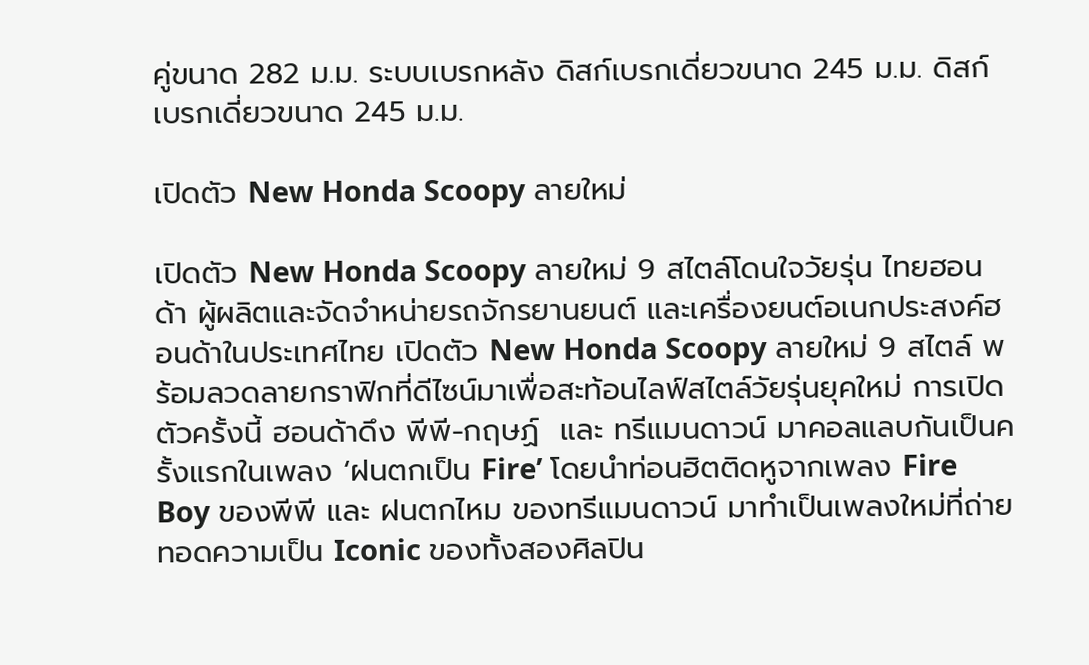คู่ขนาด 282 ม.ม. ระบบเบรกหลัง ดิสก์เบรกเดี่ยวขนาด 245 ม.ม. ดิสก์เบรกเดี่ยวขนาด 245 ม.ม.

เปิดตัว New Honda Scoopy ลายใหม่

เปิดตัว New Honda Scoopy ลายใหม่ 9 สไตล์โดนใจวัยรุ่น ไทยฮอนด้า ผู้ผลิตและจัดจำหน่ายรถจักรยานยนต์ และเครื่องยนต์อเนกประสงค์ฮอนด้าในประเทศไทย เปิดตัว New Honda Scoopy ลายใหม่ 9 สไตล์ พร้อมลวดลายกราฟิกที่ดีไซน์มาเพื่อสะท้อนไลฟ์สไตล์วัยรุ่นยุคใหม่ การเปิดตัวครั้งนี้ ฮอนด้าดึง พีพี-กฤษฏ์  และ ทรีแมนดาวน์ มาคอลแลบกันเป็นครั้งแรกในเพลง ‘ฝนตกเป็น Fire’ โดยนำท่อนฮิตติดหูจากเพลง Fire Boy ของพีพี และ ฝนตกไหม ของทรีแมนดาวน์ มาทำเป็นเพลงใหม่ที่ถ่ายทอดความเป็น Iconic ของทั้งสองศิลปิน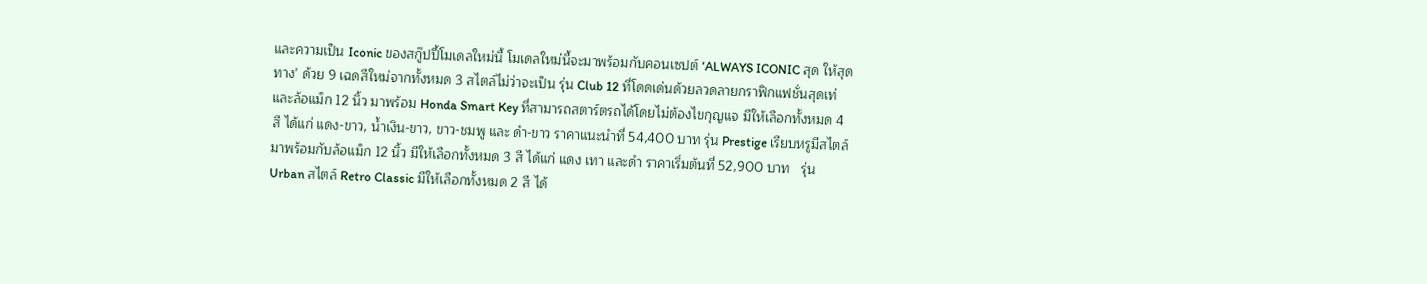และความเป็น Iconic ของสกู๊ปปี้โมเดลใหม่นี้ โมเดลใหม่นี้จะมาพร้อมกับคอนเซปต์ ‘ALWAYS ICONIC สุด ให้สุดทาง’ ด้วย 9 เฉดสีใหม่จากทั้งหมด 3 สไตล์ไม่ว่าจะเป็น รุ่น Club 12 ที่โดดเด่นด้วยลวดลายกราฟิกแฟชั่นสุดเท่ และล้อแม็ก 12 นิ้ว มาพร้อม Honda Smart Key ที่สามารถสตาร์ตรถได้โดยไม่ต้องไขกุญแจ มีให้เลือกทั้งหมด 4 สี ได้แก่ แดง-ขาว, น้ำเงิน-ขาว, ขาว-ชมพู และ ดำ-ขาว ราคาแนะนำที่ 54,400 บาท รุ่น Prestige เรียบหรูมีสไตล์ มาพร้อมกับล้อแม็ก 12 นิ้ว มีให้เลือกทั้งหมด 3 สี ได้แก่ แดง เทา และดำ ราคาเริ่มต้นที่ 52,900 บาท   รุ่น Urban สไตล์ Retro Classic มีให้เลือกทั้งหมด 2 สี ได้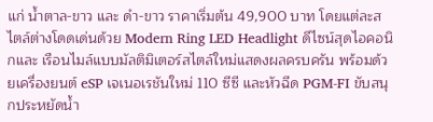แก่ น้ำตาล-ขาว และ ดำ-ขาว ราคาเริ่มต้น 49,900 บาท โดยแต่ละสไตล์ต่างโดดเด่นด้วย Modern Ring LED Headlight ดีไซน์สุดไอคอนิกและ เรือนไมล์แบบมัลติมิเตอร์สไตล์ใหม่แสดงผลครบครัน พร้อมด้วยเครื่องยนต์ eSP เจเนอเรชันใหม่ 110 ซีซี และหัวฉีด PGM-FI ขับสนุกประหยัดน้ำ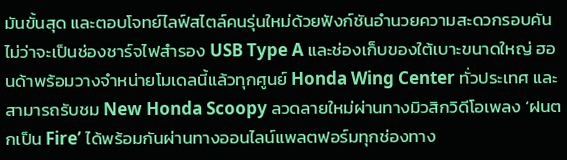มันขั้นสุด และตอบโจทย์ไลฟ์สไตล์คนรุ่นใหม่ด้วยฟังก์ชันอำนวยความสะดวกรอบคัน ไม่ว่าจะเป็นช่องชาร์จไฟสำรอง USB Type A และช่องเก็บของใต้เบาะขนาดใหญ่ ฮอนด้าพร้อมวางจำหน่ายโมเดลนี้แล้วทุกศูนย์ Honda Wing Center ทั่วประเทศ และสามารถรับชม New Honda Scoopy ลวดลายใหม่ผ่านทางมิวสิกวิดีโอเพลง ‘ฝนตกเป็น Fire’ ได้พร้อมกันผ่านทางออนไลน์แพลตฟอร์มทุกช่องทาง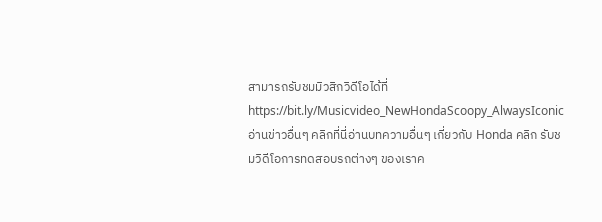สามารถรับชมมิวสิกวิดีโอได้ที่ https://bit.ly/Musicvideo_NewHondaScoopy_AlwaysIconic อ่านข่าวอื่นๆ คลิกที่นี่อ่านบทความอื่นๆ เกี่ยวกับ Honda คลิก รับชมวิดีโอการทดสอบรถต่างๆ ของเราค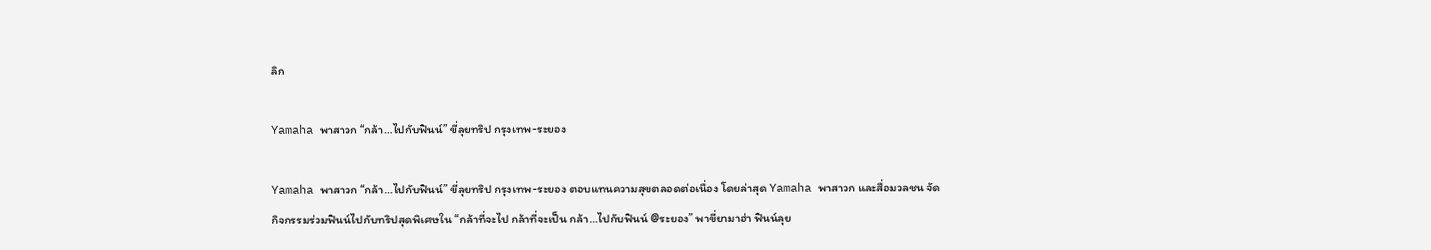ลิก

Yamaha พาสาวก “กล้า…ไปกับฟินน์” ขี่ลุยทริป กรุงเทพ-ระยอง

Yamaha พาสาวก “กล้า…ไปกับฟินน์” ขี่ลุยทริป กรุงเทพ-ระยอง ตอบแทนความสุขตลอดต่อเนื่อง โดยล่าสุด Yamaha พาสาวก และสื่อมวลชน จัดกิจกรรมร่วมฟินน์ไปกับทริปสุดพิเศษใน “กล้าที่จะไป กล้าที่จะเป็น กล้า…ไปกับฟินน์ @ระยอง” พาขี่ยามาฮ่า ฟินน์ลุย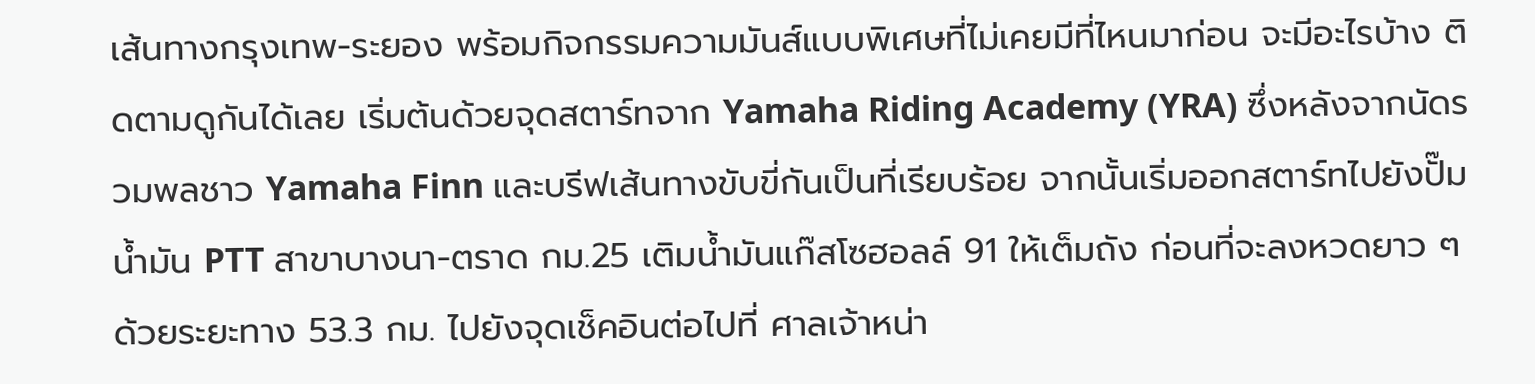เส้นทางกรุงเทพ-ระยอง พร้อมกิจกรรมความมันส์แบบพิเศษที่ไม่เคยมีที่ไหนมาก่อน จะมีอะไรบ้าง ติดตามดูกันได้เลย เริ่มต้นด้วยจุดสตาร์ทจาก Yamaha Riding Academy (YRA) ซึ่งหลังจากนัดรวมพลชาว Yamaha Finn และบรีฟเส้นทางขับขี่กันเป็นที่เรียบร้อย จากนั้นเริ่มออกสตาร์ทไปยังปั๊มน้ำมัน PTT สาขาบางนา-ตราด กม.25 เติมน้ำมันแก๊สโซฮอลล์ 91 ให้เต็มถัง ก่อนที่จะลงหวดยาว ๆ ด้วยระยะทาง 53.3 กม. ไปยังจุดเช็คอินต่อไปที่ ศาลเจ้าหน่า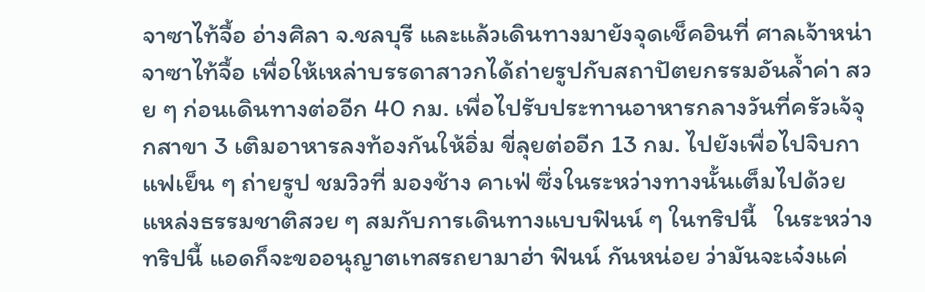จาซาไท้จื้อ อ่างศิลา จ.ชลบุรี และแล้วเดินทางมายังจุดเช็คอินที่ ศาลเจ้าหน่าจาซาไท้จื้อ เพื่อให้เหล่าบรรดาสาวกได้ถ่ายรูปกับสถาปัตยกรรมอันล้ำค่า สวย ๆ ก่อนเดินทางต่ออีก 40 กม. เพื่อไปรับประทานอาหารกลางวันที่ครัวเจ้จุกสาขา 3 เติมอาหารลงท้องกันให้อิ่ม ขี่ลุยต่ออีก 13 กม. ไปยังเพื่อไปจิบกาแฟเย็น ๆ ถ่ายรูป ชมวิวที่ มองช้าง คาเฟ่ ซึ่งในระหว่างทางนั้นเต็มไปด้วยแหล่งธรรมชาติสวย ๆ สมกับการเดินทางแบบฟินน์ ๆ ในทริปนี้   ในระหว่างทริปนี้ แอดก็จะขออนุญาตเทสรถยามาฮ่า ฟินน์ กันหน่อย ว่ามันจะเจ๋งแค่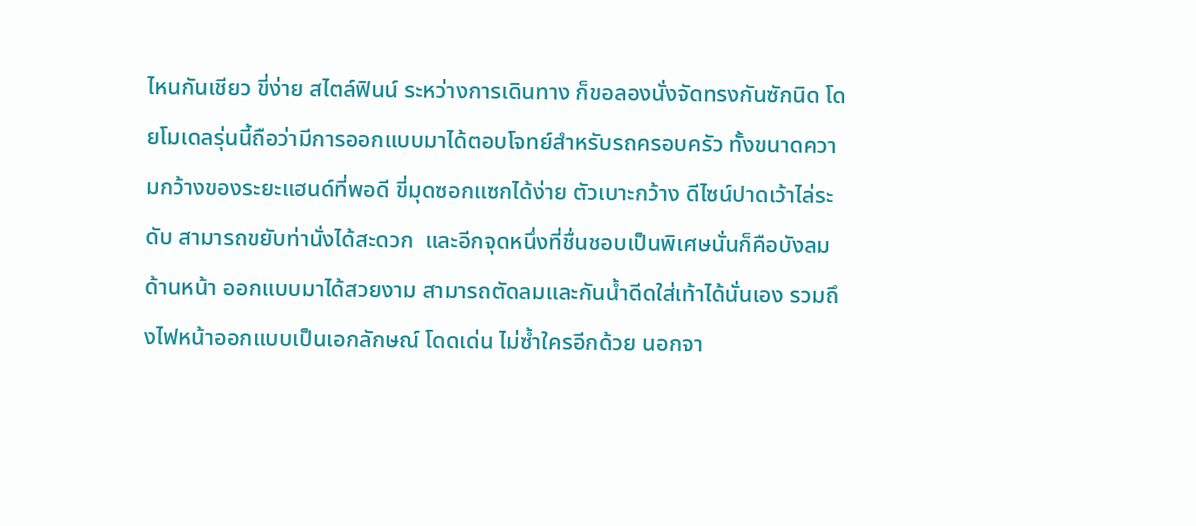ไหนกันเชียว ขี่ง่าย สไตล์ฟินน์ ระหว่างการเดินทาง ก็ขอลองนั่งจัดทรงกันซักนิด โดยโมเดลรุ่นนี้ถือว่ามีการออกแบบมาได้ตอบโจทย์สำหรับรถครอบครัว ทั้งขนาดความกว้างของระยะแฮนด์ที่พอดี ขี่มุดซอกแซกได้ง่าย ตัวเบาะกว้าง ดีไซน์ปาดเว้าไล่ระดับ สามารถขยับท่านั่งได้สะดวก  และอีกจุดหนึ่งที่ชื่นชอบเป็นพิเศษนั่นก็คือบังลมด้านหน้า ออกแบบมาได้สวยงาม สามารถตัดลมและกันน้ำดีดใส่เท้าได้นั่นเอง รวมถึงไฟหน้าออกแบบเป็นเอกลักษณ์ โดดเด่น ไม่ซ้ำใครอีกด้วย นอกจา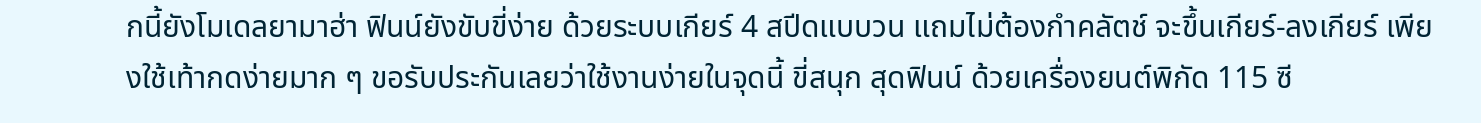กนี้ยังโมเดลยามาฮ่า ฟินน์ยังขับขี่ง่าย ด้วยระบบเกียร์ 4 สปีดแบบวน แถมไม่ต้องกำคลัตช์ จะขึ้นเกียร์-ลงเกียร์ เพียงใช้เท้ากดง่ายมาก ๆ ขอรับประกันเลยว่าใช้งานง่ายในจุดนี้ ขี่สนุก สุดฟินน์ ด้วยเครื่องยนต์พิกัด 115 ซี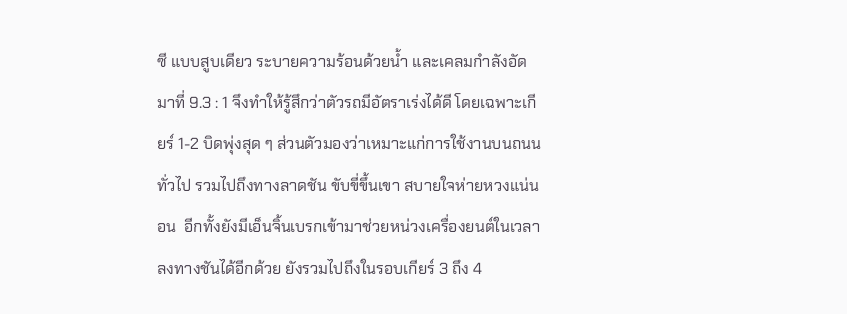ซี แบบสูบเดียว ระบายความร้อนด้วยน้ำ และเคลมกำลังอัดมาที่ 9.3 : 1 จึงทำให้รู้สึกว่าตัวรถมีอัตราเร่งได้ดี โดยเฉพาะเกียร์ 1-2 บิดพุ่งสุด ๆ ส่วนตัวมองว่าเหมาะแก่การใช้งานบนถนนทั่วไป รวมไปถึงทางลาดชัน ขับขี่ขึ้นเขา สบายใจห่ายหวงแน่นอน  อีกทั้งยังมีเอ็นจิ้นเบรกเข้ามาช่วยหน่วงเครื่องยนต์ในเวลาลงทางชันได้อีกด้วย ยังรวมไปถึงในรอบเกียร์ 3 ถึง 4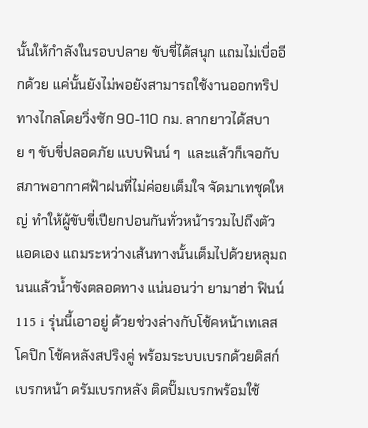นั้นให้กำลังในรอบปลาย ขับขี่ได้สนุก แถมไม่เบื่ออีกด้วย แค่นั้นยังไม่พอยังสามารถใช้งานออกทริปทางไกลโดยวิ่งซัก 90-110 กม. ลากยาวได้สบาย ๆ ขับขี่ปลอดภัย แบบฟินน์ ๆ  และแล้วก็เจอกับสภาพอากาศฟ้าฝนที่ไม่ค่อยเต็มใจ จัดมาเทชุดใหญ่ ทำให้ผู้ขับขี่เปียกปอนกันทั่วหน้ารวมไปถึงตัวแอดเอง แถมระหว่างเส้นทางนั้นเต็มไปด้วยหลุมถนนแล้วน้ำขังตลอดทาง แน่นอนว่า ยามาฮ่า ฟินน์ 115 i รุ่นนี้เอาอยู่ ด้วยช่วงล่างกับโช้คหน้าเทเลสโคปิก โช้คหลังสปริงคู่ พร้อมระบบเบรกด้วยดิสก์เบรกหน้า ดรัมเบรกหลัง ติดปั๊มเบรกพร้อมใช้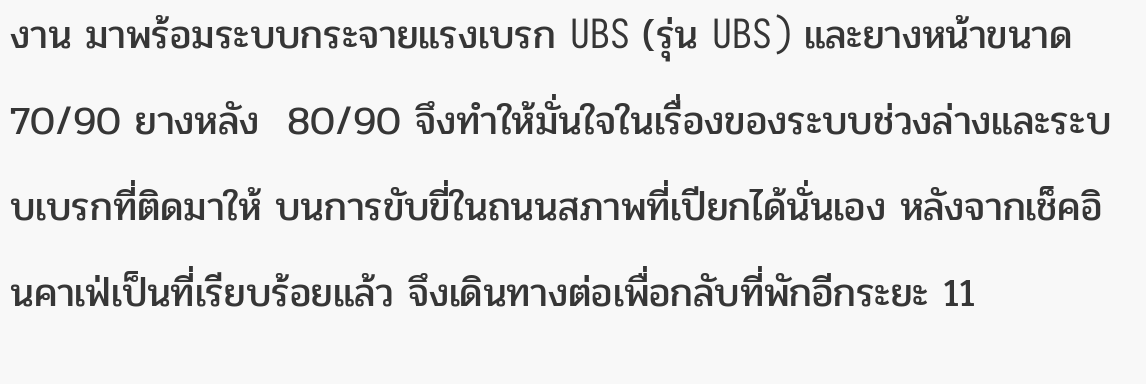งาน มาพร้อมระบบกระจายแรงเบรก UBS (รุ่น UBS) และยางหน้าขนาด 70/90 ยางหลัง  80/90 จึงทำให้มั่นใจในเรื่องของระบบช่วงล่างและระบบเบรกที่ติดมาให้ บนการขับขี่ในถนนสภาพที่เปียกได้นั่นเอง หลังจากเช็คอินคาเฟ่เป็นที่เรียบร้อยแล้ว จึงเดินทางต่อเพื่อกลับที่พักอีกระยะ 11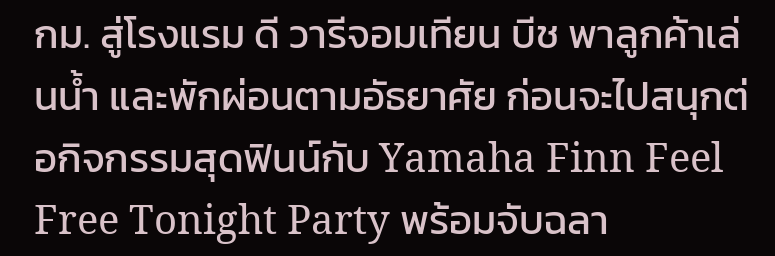กม. สู่โรงแรม ดี วารีจอมเทียน บีช พาลูกค้าเล่นน้ำ และพักผ่อนตามอัธยาศัย ก่อนจะไปสนุกต่อกิจกรรมสุดฟินน์กับ Yamaha Finn Feel Free Tonight Party พร้อมจับฉลา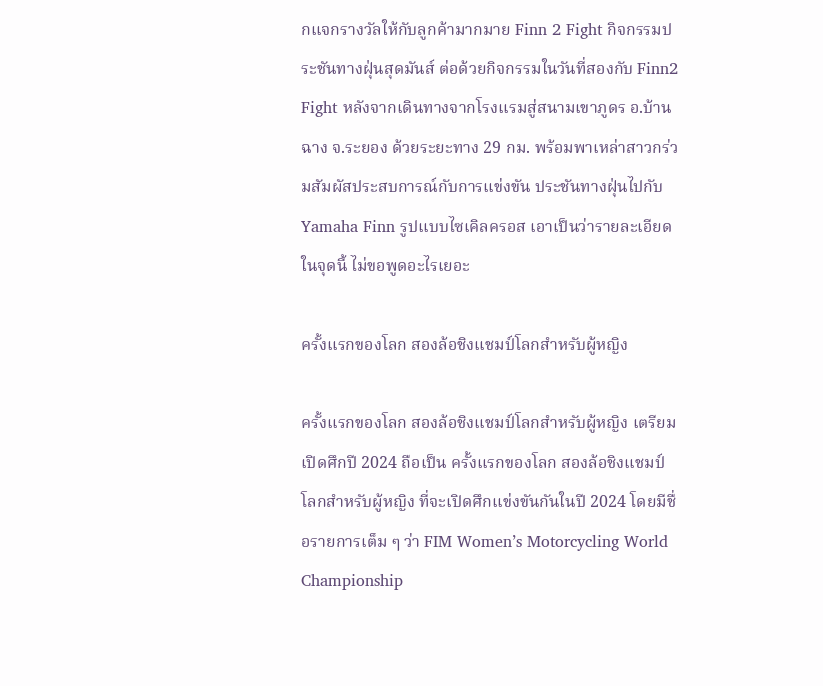กแจกรางวัลให้กับลูกค้ามากมาย Finn 2 Fight กิจกรรมประชันทางฝุ่นสุดมันส์ ต่อด้วยกิจกรรมในวันที่สองกับ Finn2 Fight หลังจากเดินทางจากโรงแรมสู่สนามเขาภูดร อ.บ้านฉาง จ.ระยอง ด้วยระยะทาง 29 กม. พร้อมพาเหล่าสาวกร่วมสัมผัสประสบการณ์กับการแข่งขัน ประชันทางฝุ่นไปกับ Yamaha Finn รูปแบบไซเคิลครอส เอาเป็นว่ารายละเอียดในจุดนี้ ไม่ขอพูดอะไรเยอะ

ครั้งแรกของโลก สองล้อชิงแชมป์โลกสำหรับผู้หญิง

ครั้งแรกของโลก สองล้อชิงแชมป์โลกสำหรับผู้หญิง เตรียมเปิดศึกปี 2024 ถือเป็น ครั้งแรกของโลก สองล้อชิงแชมป์โลกสำหรับผู้หญิง ที่จะเปิดศึกแข่งขันกันในปี 2024 โดยมีชื่อรายการเต็ม ๆ ว่า FIM Women’s Motorcycling World Championship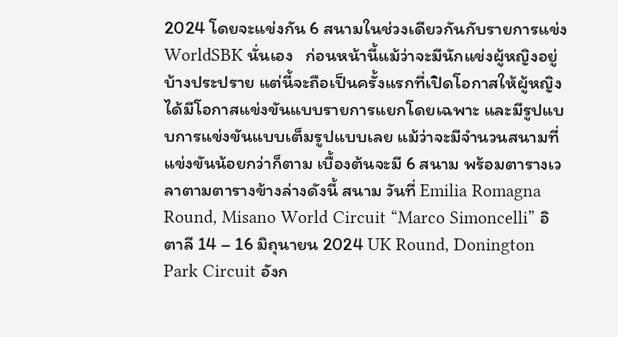2024 โดยจะแข่งกัน 6 สนามในช่วงเดียวกันกับรายการแข่ง WorldSBK นั่นเอง   ก่อนหน้านี้แม้ว่าจะมีนักแข่งผู้หญิงอยู่บ้างประปราย แต่นี้จะถือเป็นครั้งแรกที่เปิดโอกาสให้ผู้หญิงได้มีโอกาสแข่งขันแบบรายการแยกโดยเฉพาะ และมีรูปแบบการแข่งขันแบบเต็มรูปแบบเลย แม้ว่าจะมีจำนวนสนามที่แข่งขันน้อยกว่าก็ตาม เบื้องต้นจะมี 6 สนาม พร้อมตารางเวลาตามตารางข้างล่างดังนี้ สนาม วันที่ Emilia Romagna Round, Misano World Circuit “Marco Simoncelli” อิตาลี 14 – 16 มิถุนายน 2024 UK Round, Donington Park Circuit อังก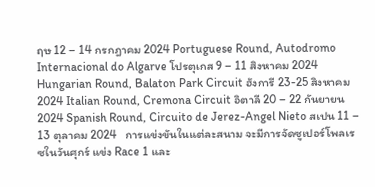ฤษ 12 – 14 กรกฎาคม 2024 Portuguese Round, Autodromo Internacional do Algarve โปรตุเกส 9 – 11 สิงหาคม 2024 Hungarian Round, Balaton Park Circuit ฮังการี 23-25 สิงหาคม 2024 Italian Round, Cremona Circuit อิตาลี 20 – 22 กันยายน 2024 Spanish Round, Circuito de Jerez-Angel Nieto สเปน 11 – 13 ตุลาคม 2024   การแข่งขันในแต่ละสนาม จะมีการจัดซูเปอร์โพลเรซในวันศุกร์ แข่ง Race 1 และ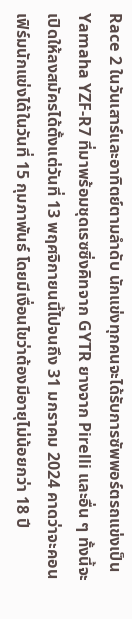Race 2 ในวันเสาร์และอาทิตย์ตามลำดับ นักแข่งทุกคนจะได้รับการซัพพอร์ตรถแข่งเป็น Yamaha YZF-R7 ที่มาพร้อมชุดเรซซิ่งคิทจาก GYTR ยางจาก Pirelli และอื่น ๆ ทั้งนี้จะเปิดให้ลงสมัครได้ตั้งแต่วันที่ 13 พฤศจิกายนนี้ไปจนถึง 31 มกราคม 2024 คาดว่าจะคอนเฟิร์มนักแข่งได้ในวันที่ 15 กุมภาพันธ์ โดยมีเงื่อนไขว่าต้องมีอายุไม่น้อยกว่า 18 ปี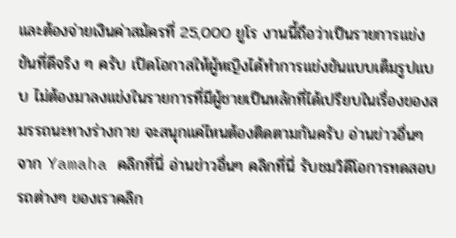และต้องจ่ายเงินค่าสมัครที่ 25,000 ยูโร งานนี้ถือว่าเป็นรายการแข่งขันที่ดีจริง ๆ ครับ เปิดโอกาสให้ผู้หญิงได้ทำการแข่งขันแบบเต็มรูปแบบ ไม่ต้องมาลงแข่งในรายการที่มีผู้ชายเป็นหลักที่ได้เปรียบในเรื่องของสมรรถนะทางร่างกาย จะสนุกแค่ไหนต้องติดตามกันครับ อ่านข่าวอื่นๆ จาก Yamaha คลิกที่นี่ อ่านข่าวอื่นๆ คลิกที่นี่ รับชมวิดีโอการทดสอบรถต่างๆ ของเราคลิก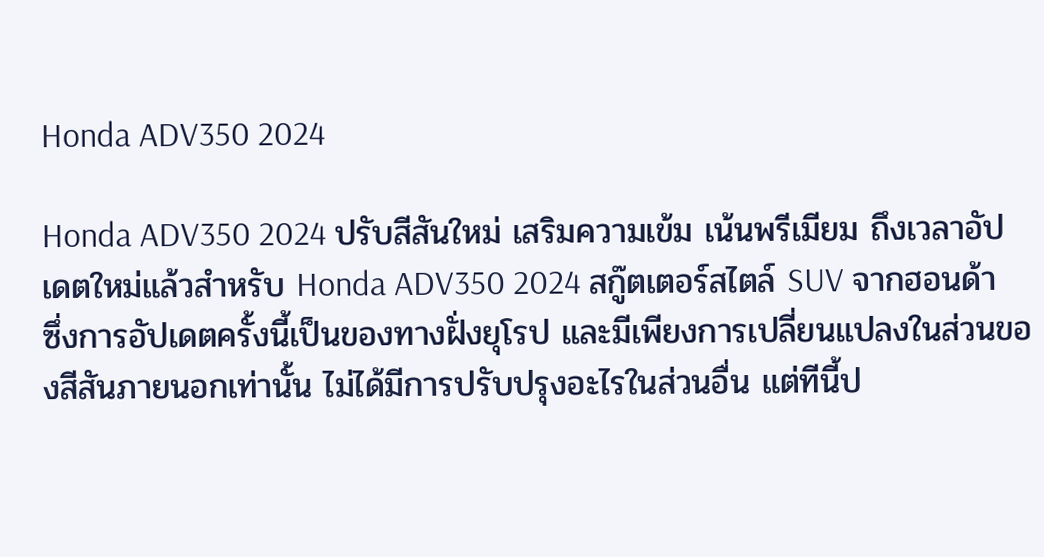Honda ADV350 2024

Honda ADV350 2024 ปรับสีสันใหม่ เสริมความเข้ม เน้นพรีเมียม ถึงเวลาอัปเดตใหม่แล้วสำหรับ Honda ADV350 2024 สกู๊ตเตอร์สไตล์ SUV จากฮอนด้า ซึ่งการอัปเดตครั้งนี้เป็นของทางฝั่งยุโรป และมีเพียงการเปลี่ยนแปลงในส่วนของสีสันภายนอกเท่านั้น ไม่ได้มีการปรับปรุงอะไรในส่วนอื่น แต่ทีนี้ป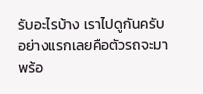รับอะไรบ้าง เราไปดูกันครับ อย่างแรกเลยคือตัวรถจะมาพร้อ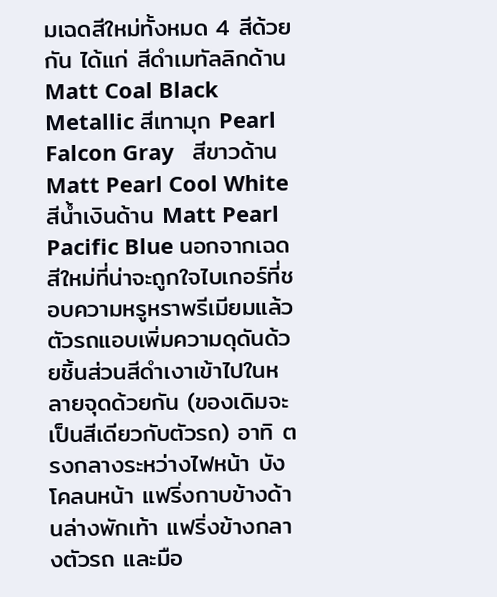มเฉดสีใหม่ทั้งหมด 4 สีด้วยกัน ได้แก่ สีดำเมทัลลิกด้าน Matt Coal Black Metallic สีเทามุก Pearl Falcon Gray   สีขาวด้าน Matt Pearl Cool White   สีน้ำเงินด้าน Matt Pearl Pacific Blue นอกจากเฉดสีใหม่ที่น่าจะถูกใจไบเกอร์ที่ชอบความหรูหราพรีเมียมแล้ว ตัวรถแอบเพิ่มความดุดันด้วยชิ้นส่วนสีดำเงาเข้าไปในหลายจุดด้วยกัน (ของเดิมจะเป็นสีเดียวกับตัวรถ) อาทิ ตรงกลางระหว่างไฟหน้า บังโคลนหน้า แฟริ่งกาบข้างด้านล่างพักเท้า แฟริ่งข้างกลางตัวรถ และมือ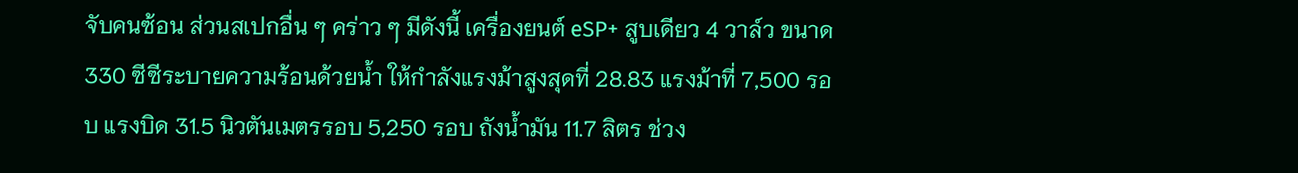จับคนซ้อน ส่วนสเปกอื่น ๆ คร่าว ๆ มีดังนี้ เครื่องยนต์ eSP+ สูบเดียว 4 วาล์ว ขนาด 330 ซีซีระบายความร้อนด้วยน้ำ ให้กำลังแรงม้าสูงสุดที่ 28.83 แรงม้าที่ 7,500 รอบ แรงบิด 31.5 นิวตันเมตรรอบ 5,250 รอบ ถังน้ำมัน 11.7 ลิตร ช่วง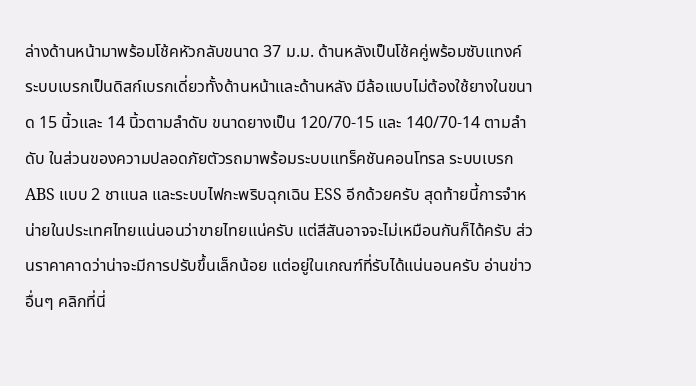ล่างด้านหน้ามาพร้อมโช้คหัวกลับขนาด 37 ม.ม. ด้านหลังเป็นโช้คคู่พร้อมซับแทงค์ ระบบเบรกเป็นดิสก์เบรกเดี่ยวทั้งด้านหน้าและด้านหลัง มีล้อแบบไม่ต้องใช้ยางในขนาด 15 นิ้วและ 14 นิ้วตามลำดับ ขนาดยางเป็น 120/70-15 และ 140/70-14 ตามลำดับ ในส่วนของความปลอดภัยตัวรถมาพร้อมระบบแทร็คชันคอนโทรล ระบบเบรก ABS แบบ 2 ชาแนล และระบบไฟกะพริบฉุกเฉิน ESS อีกด้วยครับ สุดท้ายนี้การจำหน่ายในประเทศไทยแน่นอนว่าขายไทยแน่ครับ แต่สีสันอาจจะไม่เหมือนกันก็ได้ครับ ส่วนราคาคาดว่าน่าจะมีการปรับขึ้นเล็กน้อย แต่อยู่ในเกณฑ์ที่รับได้แน่นอนครับ อ่านข่าวอื่นๆ คลิกที่นี่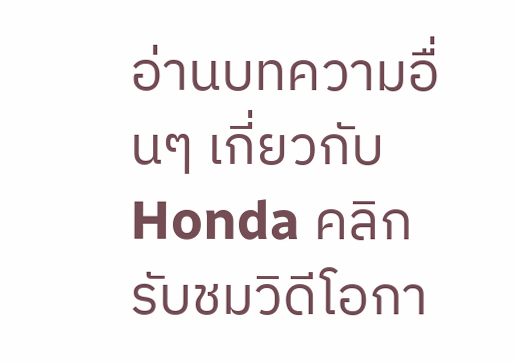อ่านบทความอื่นๆ เกี่ยวกับ Honda คลิก รับชมวิดีโอกา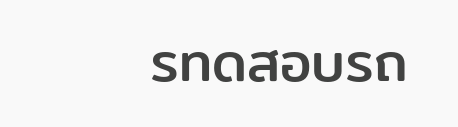รทดสอบรถ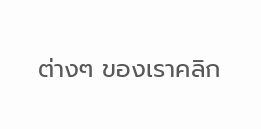ต่างๆ ของเราคลิก